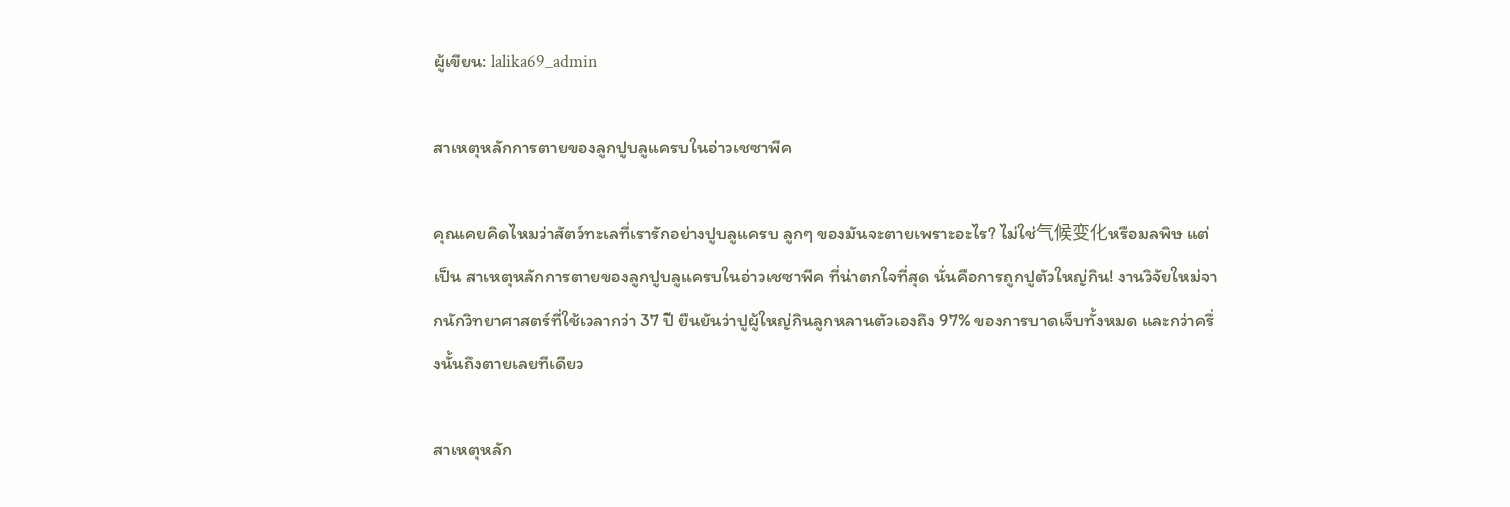ผู้เขียน: lalika69_admin

สาเหตุหลักการตายของลูกปูบลูแครบในอ่าวเชซาพีค

คุณเคยคิดไหมว่าสัตว์ทะเลที่เรารักอย่างปูบลูแครบ ลูกๆ ของมันจะตายเพราะอะไร? ไม่ใช่气候变化หรือมลพิษ แต่เป็น สาเหตุหลักการตายของลูกปูบลูแครบในอ่าวเชซาพีค ที่น่าตกใจที่สุด นั่นคือการถูกปูตัวใหญ่กิน! งานวิจัยใหม่จากนักวิทยาศาสตร์ที่ใช้เวลากว่า 37 ปี ยืนยันว่าปูผู้ใหญ่กินลูกหลานตัวเองถึง 97% ของการบาดเจ็บทั้งหมด และกว่าครึ่งนั้นถึงตายเลยทีเดียว

สาเหตุหลัก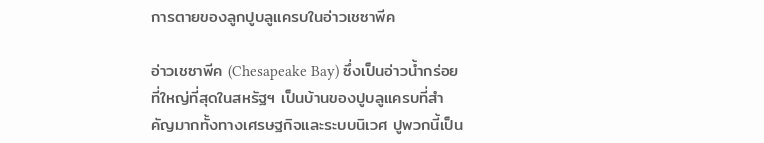การตายของลูกปูบลูแครบในอ่าวเชซาพีค

อ่าวเชซาพีค (Chesapeake Bay) ซึ่งเป็นอ่าวน้ำกร่อยที่ใหญ่ที่สุดในสหรัฐฯ เป็นบ้านของปูบลูแครบที่สำคัญมากทั้งทางเศรษฐกิจและระบบนิเวศ ปูพวกนี้เป็น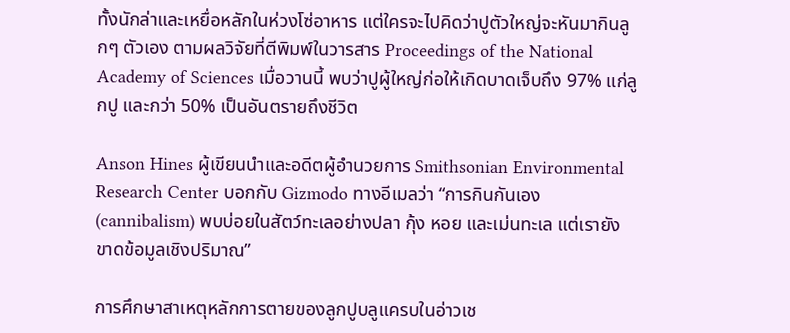ทั้งนักล่าและเหยื่อหลักในห่วงโซ่อาหาร แต่ใครจะไปคิดว่าปูตัวใหญ่จะหันมากินลูกๆ ตัวเอง ตามผลวิจัยที่ตีพิมพ์ในวารสาร Proceedings of the National Academy of Sciences เมื่อวานนี้ พบว่าปูผู้ใหญ่ก่อให้เกิดบาดเจ็บถึง 97% แก่ลูกปู และกว่า 50% เป็นอันตรายถึงชีวิต

Anson Hines ผู้เขียนนำและอดีตผู้อำนวยการ Smithsonian Environmental Research Center บอกกับ Gizmodo ทางอีเมลว่า “การกินกันเอง (cannibalism) พบบ่อยในสัตว์ทะเลอย่างปลา กุ้ง หอย และเม่นทะเล แต่เรายังขาดข้อมูลเชิงปริมาณ”

การศึกษาสาเหตุหลักการตายของลูกปูบลูแครบในอ่าวเช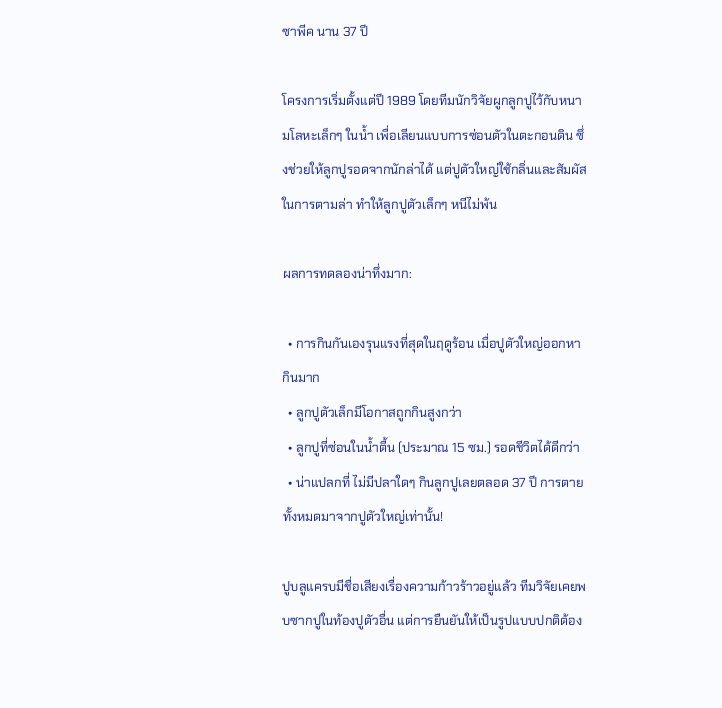ซาพีค นาน 37 ปี

โครงการเริ่มตั้งแต่ปี 1989 โดยทีมนักวิจัยผูกลูกปูไว้กับหนามโลหะเล็กๆ ในน้ำ เพื่อเลียนแบบการซ่อนตัวในตะกอนดิน ซึ่งช่วยให้ลูกปูรอดจากนักล่าได้ แต่ปูตัวใหญ่ใช้กลิ่นและสัมผัสในการตามล่า ทำให้ลูกปูตัวเล็กๆ หนีไม่พ้น

ผลการทดลองน่าทึ่งมาก:

  • การกินกันเองรุนแรงที่สุดในฤดูร้อน เมื่อปูตัวใหญ่ออกหากินมาก
  • ลูกปูตัวเล็กมีโอกาสถูกกินสูงกว่า
  • ลูกปูที่ซ่อนในน้ำตื้น (ประมาณ 15 ซม.) รอดชีวิตได้ดีกว่า
  • น่าแปลกที่ ไม่มีปลาใดๆ กินลูกปูเลยตลอด 37 ปี การตายทั้งหมดมาจากปูตัวใหญ่เท่านั้น!

ปูบลูแครบมีชื่อเสียงเรื่องความก้าวร้าวอยู่แล้ว ทีมวิจัยเคยพบซากปูในท้องปูตัวอื่น แต่การยืนยันให้เป็นรูปแบบปกติต้อง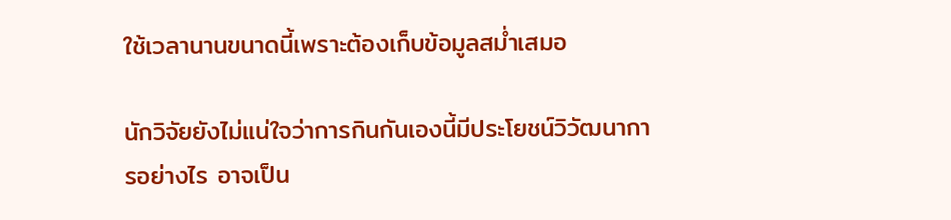ใช้เวลานานขนาดนี้เพราะต้องเก็บข้อมูลสม่ำเสมอ

นักวิจัยยังไม่แน่ใจว่าการกินกันเองนี้มีประโยชน์วิวัฒนาการอย่างไร อาจเป็น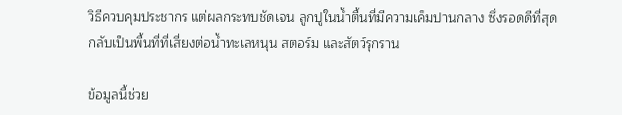วิธีควบคุมประชากร แต่ผลกระทบชัดเจน ลูกปูในน้ำตื้นที่มีความเค็มปานกลาง ซึ่งรอดดีที่สุด กลับเป็นพื้นที่ที่เสี่ยงต่อน้ำทะเลหนุน สตอร์ม และสัตว์รุกราน

ข้อมูลนี้ช่วย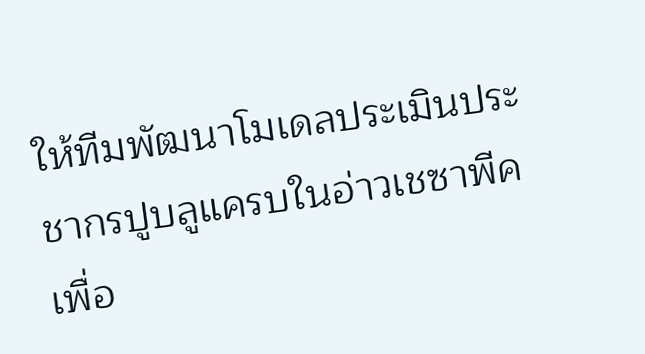ให้ทีมพัฒนาโมเดลประเมินประชากรปูบลูแครบในอ่าวเชซาพีค เพื่อ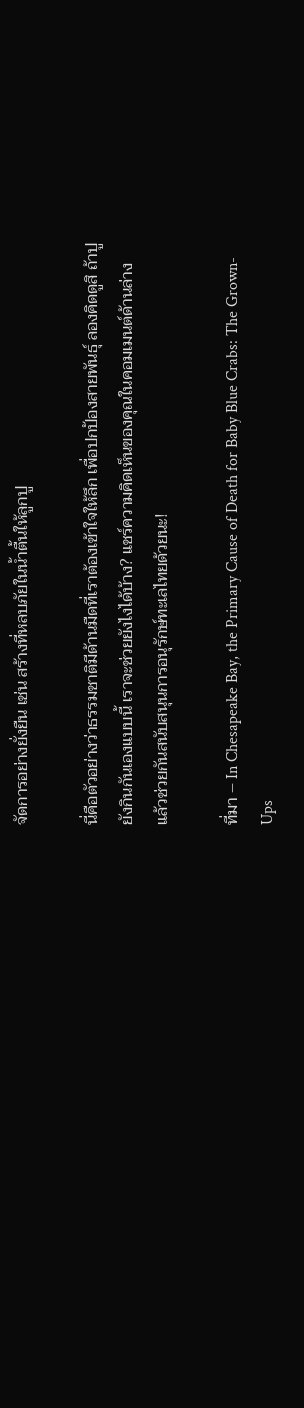จัดการอย่างยั่งยืน เช่น สร้างที่หลบภัยในน้ำตื้นให้ลูกปู

นี่คือตัวอย่างว่าธรรมชาติมีด้านมืดที่เราต้องเข้าใจให้ลึก เพื่อปกป้องสายพันธุ์ ลองคิดดูสิ ถ้าปูยังกินกันเองแบบนี้ เราจะช่วยยังไงได้บ้าง? แชร์ความคิดเห็นของคุณในคอมเมนต์ด้านล่าง แล้วช่วยกันสนับสนุนการอนุรักษ์ทะเลไทยด้วยนะ!

ที่มา – In Chesapeake Bay, the Primary Cause of Death for Baby Blue Crabs: The Grown-Ups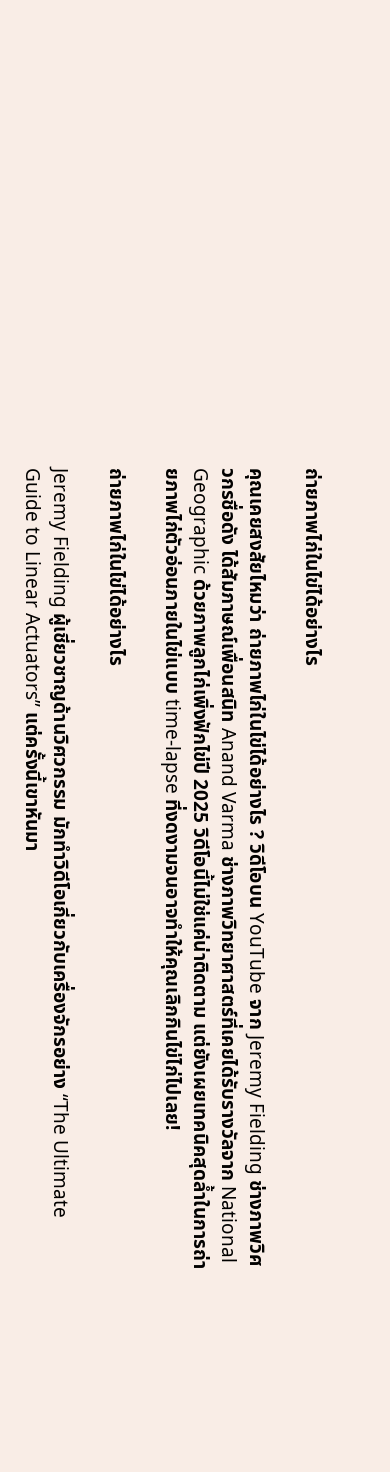ถ่ายภาพไก่ในไข่ได้อย่างไร

คุณเคยสงสัยไหมว่า ถ่ายภาพไก่ในไข่ได้อย่างไร ? วิดีโอบน YouTube จาก Jeremy Fielding ช่างภาพวิศวกรชื่อดัง ได้สัมภาษณ์เพื่อนสนิท Anand Varma ช่างภาพวิทยาศาสตร์ที่เคยได้รับรางวัลจาก National Geographic ด้วยภาพลูกไก่เพิ่งฟักไข่ปี 2025 วิดีโอนี้ไม่ใช่แค่น่าติดตาม แต่ยังเผยเทคนิคสุดล้ำในการถ่ายภาพไก่ตัวอ่อนภายในไข่แบบ time-lapse ที่งดงามจนอาจทำให้คุณเลิกกินไข่ไก่ไปเลย!

ถ่ายภาพไก่ในไข่ได้อย่างไร

Jeremy Fielding ผู้เชี่ยวชาญด้านวิศวกรรม มักทำวิดีโอเกี่ยวกับเครื่องจักรอย่าง “The Ultimate Guide to Linear Actuators” แต่ครั้งนี้เขาหันมา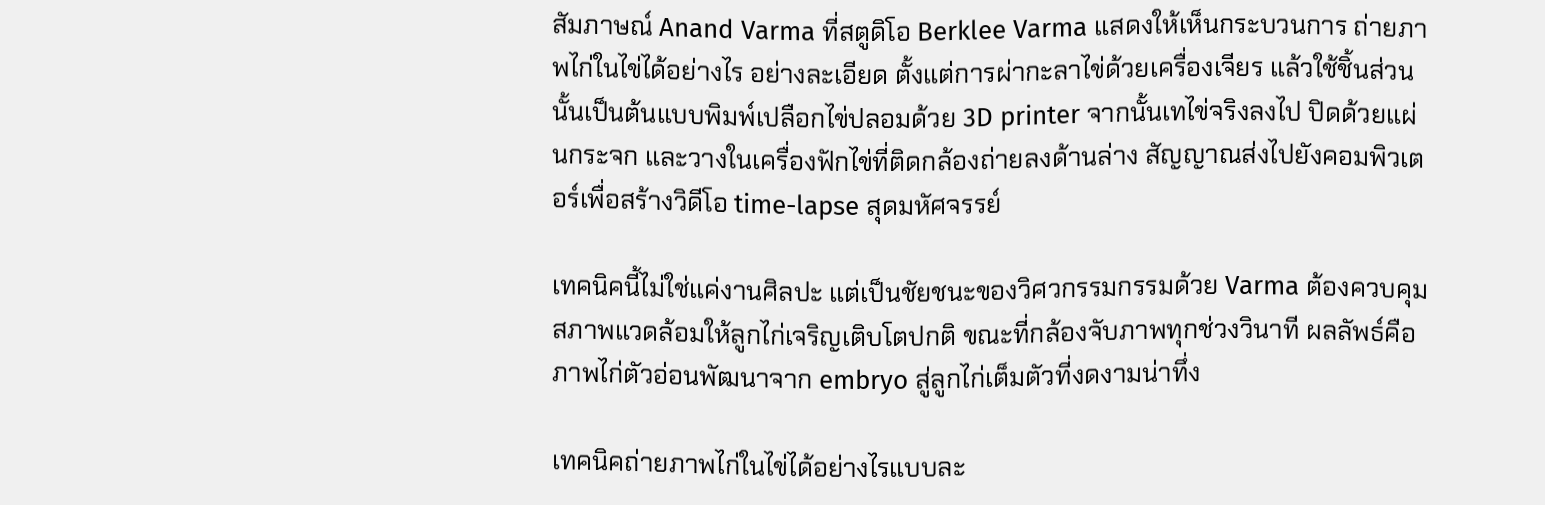สัมภาษณ์ Anand Varma ที่สตูดิโอ Berklee Varma แสดงให้เห็นกระบวนการ ถ่ายภาพไก่ในไข่ได้อย่างไร อย่างละเอียด ตั้งแต่การผ่ากะลาไข่ด้วยเครื่องเจียร แล้วใช้ชิ้นส่วนนั้นเป็นต้นแบบพิมพ์เปลือกไข่ปลอมด้วย 3D printer จากนั้นเทไข่จริงลงไป ปิดด้วยแผ่นกระจก และวางในเครื่องฟักไข่ที่ติดกล้องถ่ายลงด้านล่าง สัญญาณส่งไปยังคอมพิวเตอร์เพื่อสร้างวิดีโอ time-lapse สุดมหัศจรรย์

เทคนิคนี้ไม่ใช่แค่งานศิลปะ แต่เป็นชัยชนะของวิศวกรรมกรรมด้วย Varma ต้องควบคุมสภาพแวดล้อมให้ลูกไก่เจริญเติบโตปกติ ขณะที่กล้องจับภาพทุกช่วงวินาที ผลลัพธ์คือภาพไก่ตัวอ่อนพัฒนาจาก embryo สู่ลูกไก่เต็มตัวที่งดงามน่าทึ่ง

เทคนิคถ่ายภาพไก่ในไข่ได้อย่างไรแบบละ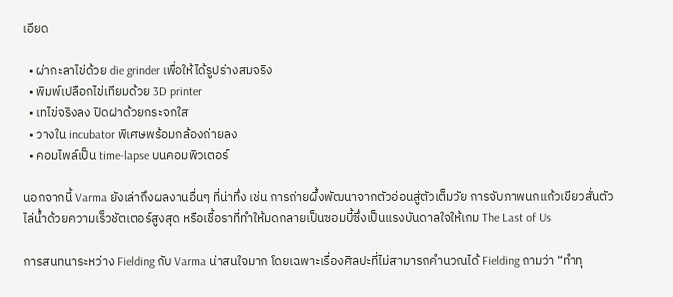เอียด

  • ผ่ากะลาไข่ด้วย die grinder เพื่อให้ได้รูปร่างสมจริง
  • พิมพ์เปลือกไข่เทียมด้วย 3D printer
  • เทไข่จริงลง ปิดฝาด้วยกระจกใส
  • วางใน incubator พิเศษพร้อมกล้องถ่ายลง
  • คอมไพล์เป็น time-lapse บนคอมพิวเตอร์

นอกจากนี้ Varma ยังเล่าถึงผลงานอื่นๆ ที่น่าทึ่ง เช่น การถ่ายผึ้งพัฒนาจากตัวอ่อนสู่ตัวเต็มวัย การจับภาพนกแก้วเขียวสั่นตัวไล่น้ำด้วยความเร็วชัตเตอร์สูงสุด หรือเชื้อราที่ทำให้มดกลายเป็นซอมบี้ซึ่งเป็นแรงบันดาลใจให้เกม The Last of Us

การสนทนาระหว่าง Fielding กับ Varma น่าสนใจมาก โดยเฉพาะเรื่องศิลปะที่ไม่สามารถคำนวณได้ Fielding ถามว่า “ทำทุ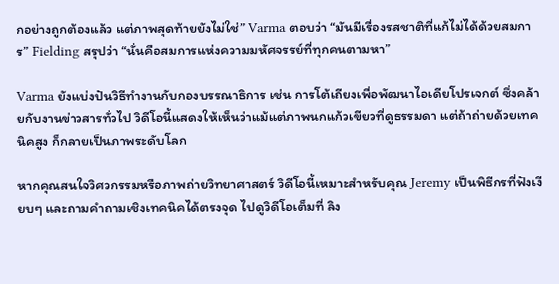กอย่างถูกต้องแล้ว แต่ภาพสุดท้ายยังไม่ใช่” Varma ตอบว่า “มันมีเรื่องรสชาติที่แก้ไม่ได้ด้วยสมการ” Fielding สรุปว่า “นั่นคือสมการแห่งความมหัศจรรย์ที่ทุกคนตามหา”

Varma ยังแบ่งปันวิธีทำงานกับกองบรรณาธิการ เช่น การโต้เถียงเพื่อพัฒนาไอเดียโปรเจกต์ ซึ่งคล้ายกับงานข่าวสารทั่วไป วิดีโอนี้แสดงให้เห็นว่าแม้แต่ภาพนกแก้วเขียวที่ดูธรรมดา แต่ถ้าถ่ายด้วยเทคนิคสูง ก็กลายเป็นภาพระดับโลก

หากคุณสนใจวิศวกรรมหรือภาพถ่ายวิทยาศาสตร์ วิดีโอนี้เหมาะสำหรับคุณ Jeremy เป็นพิธีกรที่ฟังเงียบๆ และถามคำถามเชิงเทคนิคได้ตรงจุด ไปดูวิดีโอเต็มที่ ลิง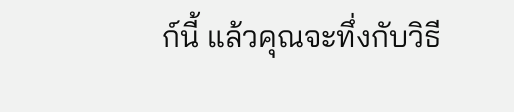ก์นี้ แล้วคุณจะทึ่งกับวิธี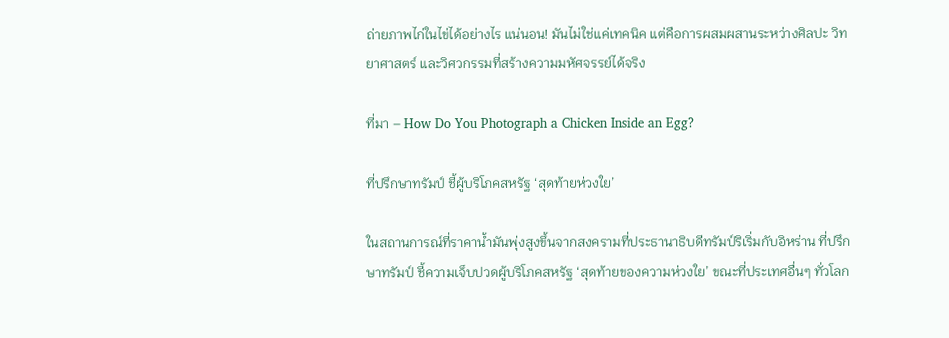ถ่ายภาพไก่ในไข่ได้อย่างไร แน่นอน! มันไม่ใช่แค่เทคนิค แต่คือการผสมผสานระหว่างศิลปะ วิทยาศาสตร์ และวิศวกรรมที่สร้างความมหัศจรรย์ได้จริง

ที่มา – How Do You Photograph a Chicken Inside an Egg?

ที่ปรึกษาทรัมป์ ชี้ผู้บริโภคสหรัฐ ‘สุดท้ายห่วงใย’

ในสถานการณ์ที่ราคาน้ำมันพุ่งสูงขึ้นจากสงครามที่ประธานาธิบดีทรัมป์ริเริ่มกับอิหร่าน ที่ปรึกษาทรัมป์ ชี้ความเจ็บปวดผู้บริโภคสหรัฐ ‘สุดท้ายของความห่วงใย’ ขณะที่ประเทศอื่นๆ ทั่วโลก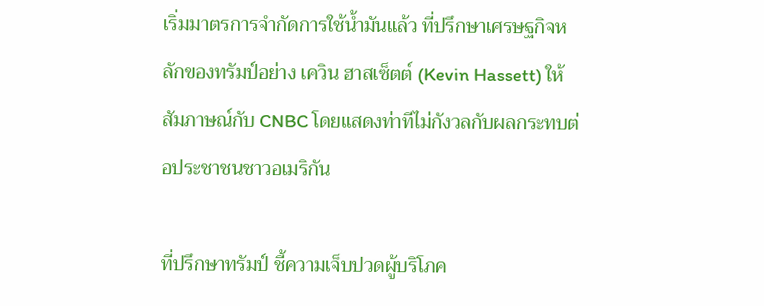เริ่มมาตรการจำกัดการใช้น้ำมันแล้ว ที่ปรึกษาเศรษฐกิจหลักของทรัมป์อย่าง เควิน ฮาสเซ็ตต์ (Kevin Hassett) ให้สัมภาษณ์กับ CNBC โดยแสดงท่าทีไม่กังวลกับผลกระทบต่อประชาชนชาวอเมริกัน

ที่ปรึกษาทรัมป์ ชี้ความเจ็บปวดผู้บริโภค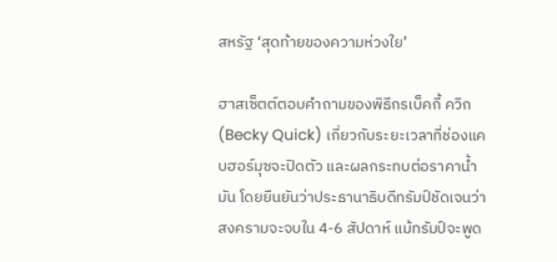สหรัฐ ‘สุดท้ายของความห่วงใย’

ฮาสเซ็ตต์ตอบคำถามของพิธีกรเบ็คกี้ ควิก (Becky Quick) เกี่ยวกับระยะเวลาที่ช่องแคบฮอร์มุซจะปิดตัว และผลกระทบต่อราคาน้ำมัน โดยยืนยันว่าประธานาธิบดีทรัมป์ชัดเจนว่าสงครามจะจบใน 4-6 สัปดาห์ แม้ทรัมป์จะพูด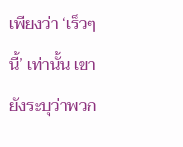เพียงว่า ‘เร็วๆ นี้’ เท่านั้น เขายังระบุว่าพวก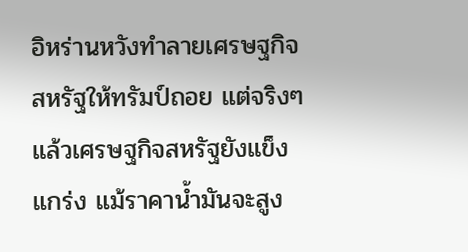อิหร่านหวังทำลายเศรษฐกิจสหรัฐให้ทรัมป์ถอย แต่จริงๆ แล้วเศรษฐกิจสหรัฐยังแข็งแกร่ง แม้ราคาน้ำมันจะสูง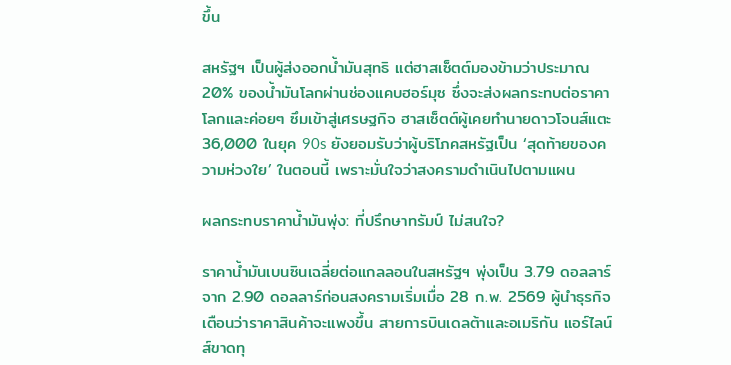ขึ้น

สหรัฐฯ เป็นผู้ส่งออกน้ำมันสุทธิ แต่ฮาสเซ็ตต์มองข้ามว่าประมาณ 20% ของน้ำมันโลกผ่านช่องแคบฮอร์มุซ ซึ่งจะส่งผลกระทบต่อราคาโลกและค่อยๆ ซึมเข้าสู่เศรษฐกิจ ฮาสเซ็ตต์ผู้เคยทำนายดาวโจนส์แตะ 36,000 ในยุค 90s ยังยอมรับว่าผู้บริโภคสหรัฐเป็น ‘สุดท้ายของความห่วงใย’ ในตอนนี้ เพราะมั่นใจว่าสงครามดำเนินไปตามแผน

ผลกระทบราคาน้ำมันพุ่ง: ที่ปรึกษาทรัมป์ ไม่สนใจ?

ราคาน้ำมันเบนซินเฉลี่ยต่อแกลลอนในสหรัฐฯ พุ่งเป็น 3.79 ดอลลาร์ จาก 2.90 ดอลลาร์ก่อนสงครามเริ่มเมื่อ 28 ก.พ. 2569 ผู้นำธุรกิจเตือนว่าราคาสินค้าจะแพงขึ้น สายการบินเดลต้าและอเมริกัน แอร์ไลน์ส์ขาดทุ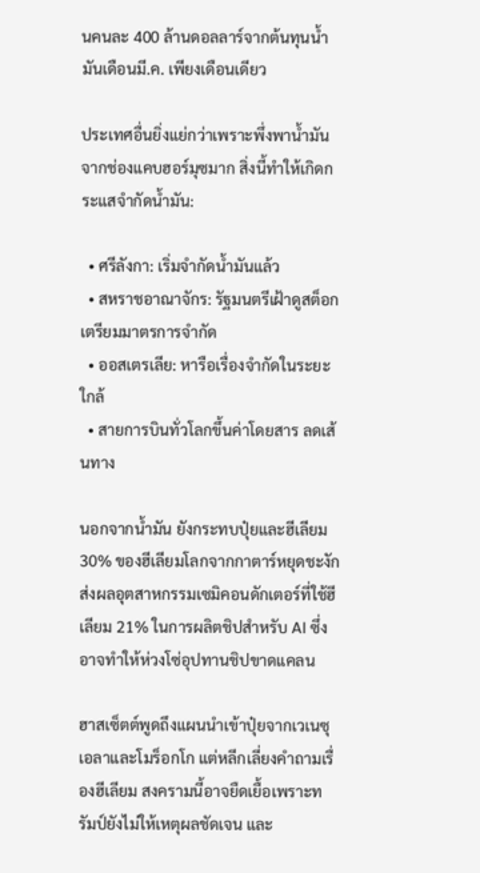นคนละ 400 ล้านดอลลาร์จากต้นทุนน้ำมันเดือนมี.ค. เพียงเดือนเดียว

ประเทศอื่นยิ่งแย่กว่าเพราะพึ่งพาน้ำมันจากช่องแคบฮอร์มุซมาก สิ่งนี้ทำให้เกิดกระแสจำกัดน้ำมัน:

  • ศรีลังกา: เริ่มจำกัดน้ำมันแล้ว
  • สหราชอาณาจักร: รัฐมนตรีเฝ้าดูสต็อก เตรียมมาตรการจำกัด
  • ออสเตรเลีย: หารือเรื่องจำกัดในระยะใกล้
  • สายการบินทั่วโลกขึ้นค่าโดยสาร ลดเส้นทาง

นอกจากน้ำมัน ยังกระทบปุ๋ยและฮีเลียม 30% ของฮีเลียมโลกจากกาตาร์หยุดชะงัก ส่งผลอุตสาหกรรมเซมิคอนดักเตอร์ที่ใช้ฮีเลียม 21% ในการผลิตชิปสำหรับ AI ซึ่งอาจทำให้ห่วงโซ่อุปทานชิปขาดแคลน

ฮาสเซ็ตต์พูดถึงแผนนำเข้าปุ๋ยจากเวเนซุเอลาและโมร็อกโก แต่หลีกเลี่ยงคำถามเรื่องฮีเลียม สงครามนี้อาจยืดเยื้อเพราะทรัมป์ยังไม่ให้เหตุผลชัดเจน และ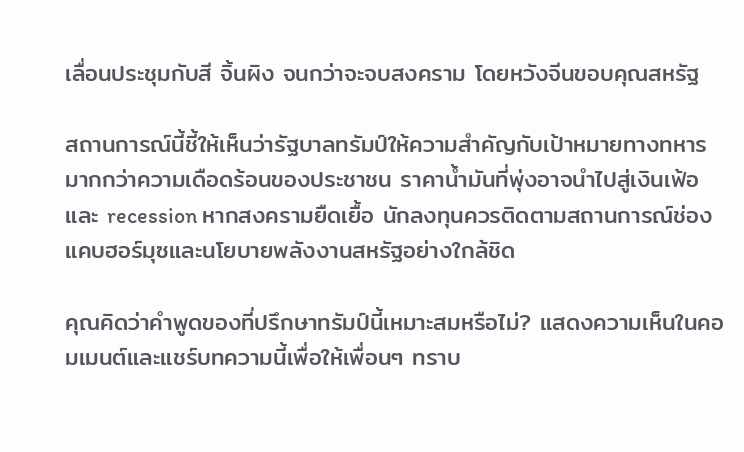เลื่อนประชุมกับสี จิ้นผิง จนกว่าจะจบสงคราม โดยหวังจีนขอบคุณสหรัฐ

สถานการณ์นี้ชี้ให้เห็นว่ารัฐบาลทรัมป์ให้ความสำคัญกับเป้าหมายทางทหารมากกว่าความเดือดร้อนของประชาชน ราคาน้ำมันที่พุ่งอาจนำไปสู่เงินเฟ้อและ recession หากสงครามยืดเยื้อ นักลงทุนควรติดตามสถานการณ์ช่องแคบฮอร์มุซและนโยบายพลังงานสหรัฐอย่างใกล้ชิด

คุณคิดว่าคำพูดของที่ปรึกษาทรัมป์นี้เหมาะสมหรือไม่? แสดงความเห็นในคอมเมนต์และแชร์บทความนี้เพื่อให้เพื่อนๆ ทราบ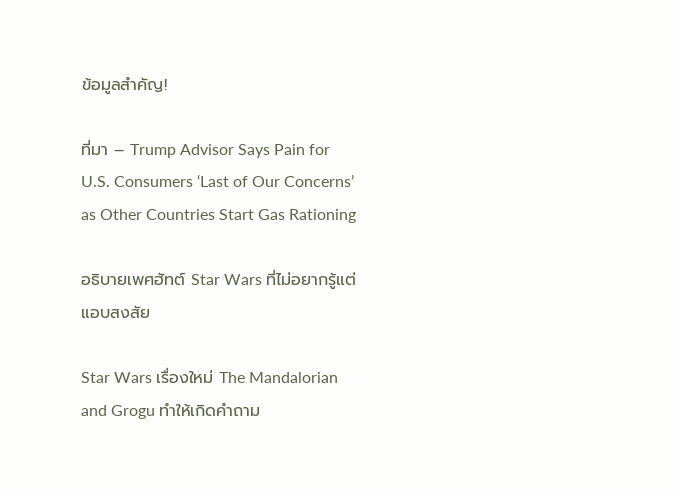ข้อมูลสำคัญ!

ที่มา – Trump Advisor Says Pain for U.S. Consumers ‘Last of Our Concerns’ as Other Countries Start Gas Rationing

อธิบายเพศฮัทต์ Star Wars ที่ไม่อยากรู้แต่แอบสงสัย

Star Wars เรื่องใหม่ The Mandalorian and Grogu ทำให้เกิดคำถาม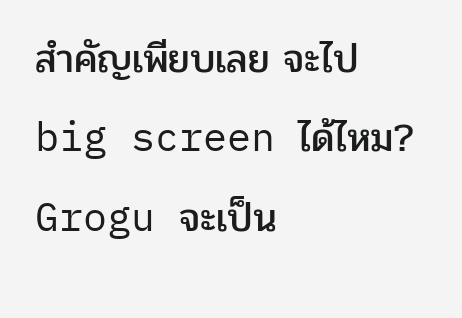สำคัญเพียบเลย จะไป big screen ได้ไหม? Grogu จะเป็น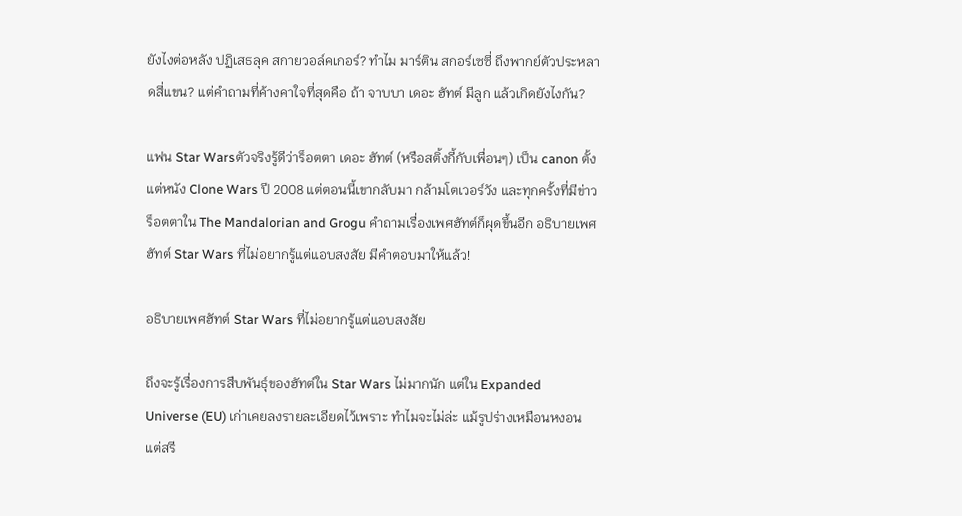ยังไงต่อหลัง ปฏิเสธลุค สกายวอล์คเกอร์? ทำไม มาร์ติน สกอร์เซซี่ ถึงพากย์ตัวประหลาดสี่แขน? แต่คำถามที่ค้างคาใจที่สุดคือ ถ้า จาบบา เดอะ ฮัทต์ มีลูก แล้วเกิดยังไงกัน?

แฟน Star Warsตัวจริงรู้ดีว่าร็อตตา เดอะ ฮัทต์ (หรือสติ้งกี้กับเพื่อนๆ) เป็น canon ตั้งแต่หนัง Clone Wars ปี 2008 แต่ตอนนี้เขากลับมา กล้ามโตเวอร์วัง และทุกครั้งที่มีข่าวร็อตตาใน The Mandalorian and Grogu คำถามเรื่องเพศฮัทต์ก็ผุดขึ้นอีก อธิบายเพศฮัทต์ Star Wars ที่ไม่อยากรู้แต่แอบสงสัย มีคำตอบมาให้แล้ว!

อธิบายเพศฮัทต์ Star Wars ที่ไม่อยากรู้แต่แอบสงสัย

ถึงจะรู้เรื่องการสืบพันธุ์ของฮัทต์ใน Star Wars ไม่มากนัก แต่ใน Expanded Universe (EU) เก่าเคยลงรายละเอียดไว้เพราะ ทำไมจะไม่ล่ะ แม้รูปร่างเหมือนหงอน แต่สรี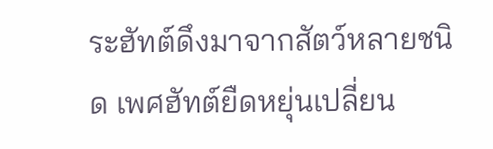ระฮัทต์ดึงมาจากสัตว์หลายชนิด เพศฮัทต์ยืดหยุ่นเปลี่ยน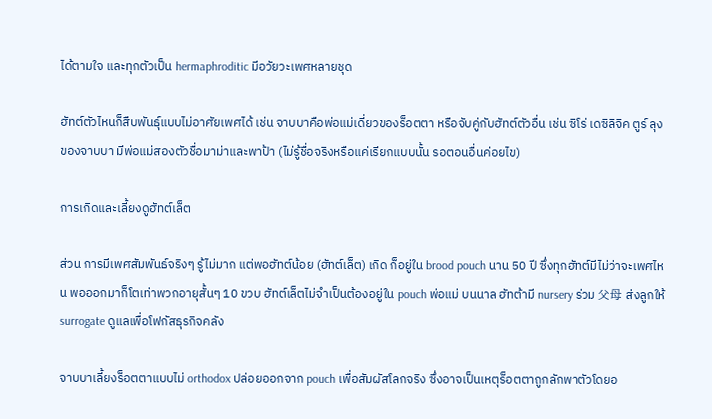ได้ตามใจ และทุกตัวเป็น hermaphroditic มีอวัยวะเพศหลายชุด

ฮัทต์ตัวไหนก็สืบพันธุ์แบบไม่อาศัยเพศได้ เช่น จาบบาคือพ่อแม่เดี่ยวของร็อตตา หรือจับคู่กับฮัทต์ตัวอื่น เช่น ซิโร่ เดซิลิจิค ตูร์ ลุงของจาบบา มีพ่อแม่สองตัวชื่อมาม่าและพาป้า (ไม่รู้ชื่อจริงหรือแค่เรียกแบบนั้น รอตอนอื่นค่อยไข)

การเกิดและเลี้ยงดูฮัทต์เล็ต

ส่วน การมีเพศสัมพันธ์จริงๆ รู้ไม่มาก แต่พอฮัทต์น้อย (ฮัทต์เล็ต) เกิด ก็อยู่ใน brood pouch นาน 50 ปี ซึ่งทุกฮัทต์มีไม่ว่าจะเพศไหน พอออกมาก็โตเท่าพวกอายุสั้นๆ 10 ขวบ ฮัทต์เล็ตไม่จำเป็นต้องอยู่ใน pouch พ่อแม่ บนนาล ฮัทต้ามี nursery ร่วม 父母 ส่งลูกให้ surrogate ดูแลเพื่อโฟกัสธุรกิจคลัง

จาบบาเลี้ยงร็อตตาแบบไม่ orthodox ปล่อยออกจาก pouch เพื่อสัมผัสโลกจริง ซึ่งอาจเป็นเหตุร็อตตาถูกลักพาตัวโดยอ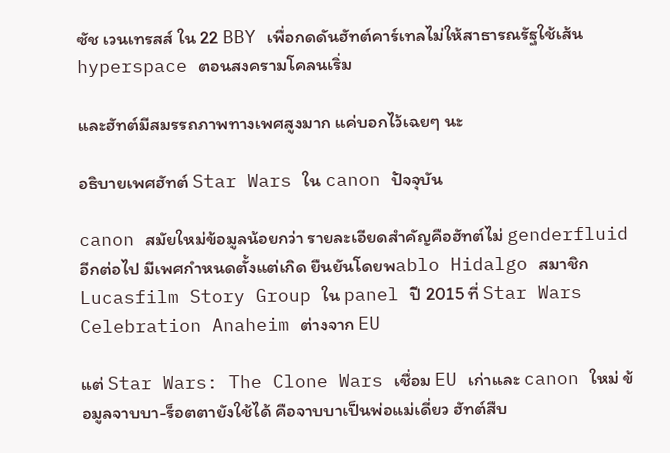ซัช เวนเทรสส์ ใน 22 BBY เพื่อกดดันฮัทต์คาร์เทลไม่ให้สาธารณรัฐใช้เส้น hyperspace ตอนสงครามโคลนเริ่ม

และฮัทต์มีสมรรถภาพทางเพศสูงมาก แค่บอกไว้เฉยๆ นะ

อธิบายเพศฮัทต์ Star Wars ใน canon ปัจจุบัน

canon สมัยใหม่ข้อมูลน้อยกว่า รายละเอียดสำคัญคือฮัทต์ไม่ genderfluid อีกต่อไป มีเพศกำหนดตั้งแต่เกิด ยืนยันโดยพablo Hidalgo สมาชิก Lucasfilm Story Group ใน panel ปี 2015 ที่ Star Wars Celebration Anaheim ต่างจาก EU

แต่ Star Wars: The Clone Wars เชื่อม EU เก่าและ canon ใหม่ ข้อมูลจาบบา-ร็อตตายังใช้ได้ คือจาบบาเป็นพ่อแม่เดี่ยว ฮัทต์สืบ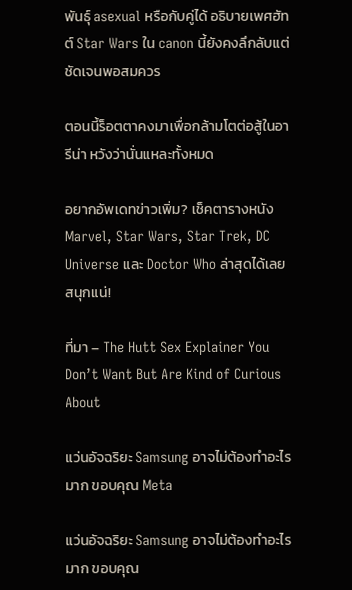พันธุ์ asexual หรือกับคู่ได้ อธิบายเพศฮัทต์ Star Wars ใน canon นี้ยังคงลึกลับแต่ชัดเจนพอสมควร

ตอนนี้ร็อตตาคงมาเพื่อกล้ามโตต่อสู้ในอารีน่า หวังว่านั่นแหละทั้งหมด

อยากอัพเดทข่าวเพิ่ม? เช็คตารางหนัง Marvel, Star Wars, Star Trek, DC Universe และ Doctor Who ล่าสุดได้เลย สนุกแน่!

ที่มา – The Hutt Sex Explainer You Don’t Want But Are Kind of Curious About

แว่นอัจฉริยะ Samsung อาจไม่ต้องทำอะไรมาก ขอบคุณ Meta

แว่นอัจฉริยะ Samsung อาจไม่ต้องทำอะไรมาก ขอบคุณ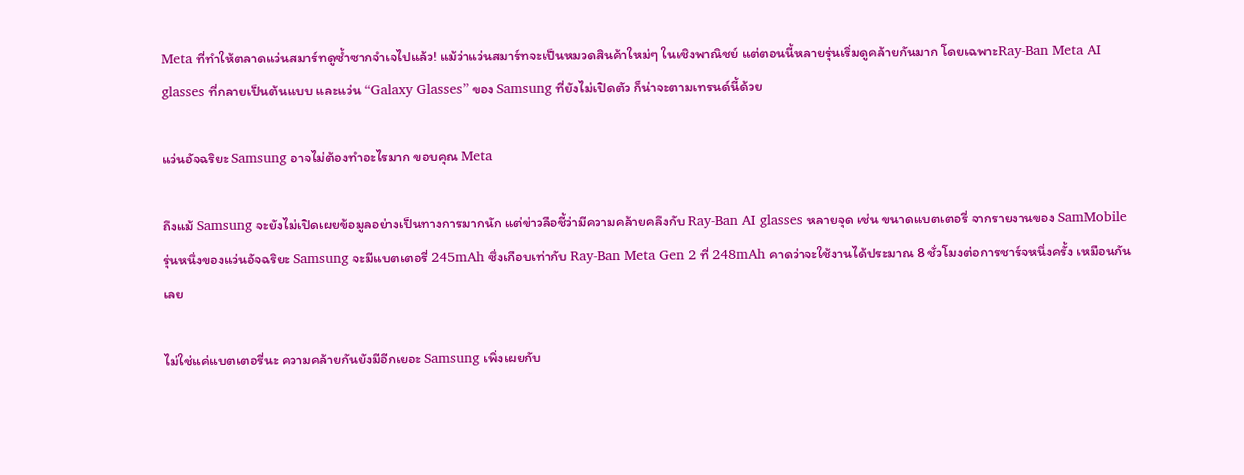Meta ที่ทำให้ตลาดแว่นสมาร์ทดูซ้ำซากจำเจไปแล้ว! แม้ว่าแว่นสมาร์ทจะเป็นหมวดสินค้าใหม่ๆ ในเชิงพาณิชย์ แต่ตอนนี้หลายรุ่นเริ่มดูคล้ายกันมาก โดยเฉพาะRay-Ban Meta AI glasses ที่กลายเป็นต้นแบบ และแว่น “Galaxy Glasses” ของ Samsung ที่ยังไม่เปิดตัว ก็น่าจะตามเทรนด์นี้ด้วย

แว่นอัจฉริยะ Samsung อาจไม่ต้องทำอะไรมาก ขอบคุณ Meta

ถึงแม้ Samsung จะยังไม่เปิดเผยข้อมูลอย่างเป็นทางการมากนัก แต่ข่าวลือชี้ว่ามีความคล้ายคลึงกับ Ray-Ban AI glasses หลายจุด เช่น ขนาดแบตเตอรี่ จากรายงานของ SamMobile รุ่นหนึ่งของแว่นอัจฉริยะ Samsung จะมีแบตเตอรี่ 245mAh ซึ่งเกือบเท่ากับ Ray-Ban Meta Gen 2 ที่ 248mAh คาดว่าจะใช้งานได้ประมาณ 8 ชั่วโมงต่อการชาร์จหนึ่งครั้ง เหมือนกันเลย

ไม่ใช่แค่แบตเตอรี่นะ ความคล้ายกันยังมีอีกเยอะ Samsung เพิ่งเผยกับ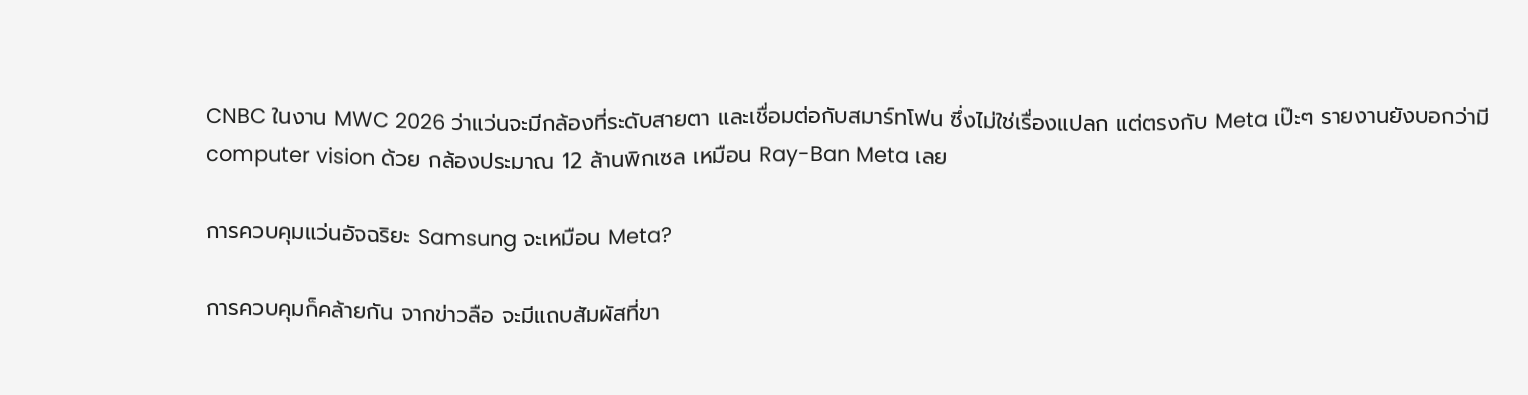CNBC ในงาน MWC 2026 ว่าแว่นจะมีกล้องที่ระดับสายตา และเชื่อมต่อกับสมาร์ทโฟน ซึ่งไม่ใช่เรื่องแปลก แต่ตรงกับ Meta เป๊ะๆ รายงานยังบอกว่ามี computer vision ด้วย กล้องประมาณ 12 ล้านพิกเซล เหมือน Ray-Ban Meta เลย

การควบคุมแว่นอัจฉริยะ Samsung จะเหมือน Meta?

การควบคุมก็คล้ายกัน จากข่าวลือ จะมีแถบสัมผัสที่ขา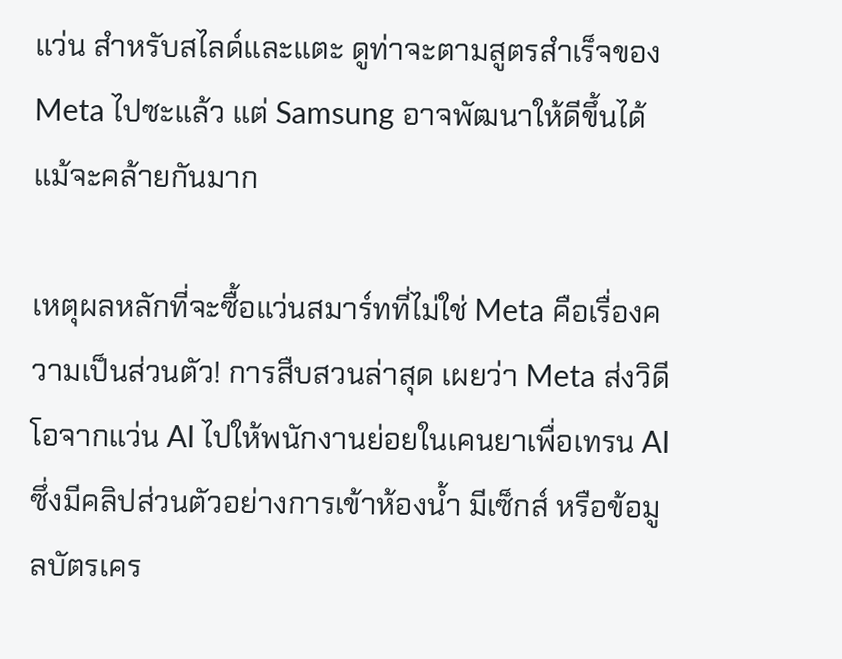แว่น สำหรับสไลด์และแตะ ดูท่าจะตามสูตรสำเร็จของ Meta ไปซะแล้ว แต่ Samsung อาจพัฒนาให้ดีขึ้นได้ แม้จะคล้ายกันมาก

เหตุผลหลักที่จะซื้อแว่นสมาร์ทที่ไม่ใช่ Meta คือเรื่องความเป็นส่วนตัว! การสืบสวนล่าสุด เผยว่า Meta ส่งวิดีโอจากแว่น AI ไปให้พนักงานย่อยในเคนยาเพื่อเทรน AI ซึ่งมีคลิปส่วนตัวอย่างการเข้าห้องน้ำ มีเซ็กส์ หรือข้อมูลบัตรเคร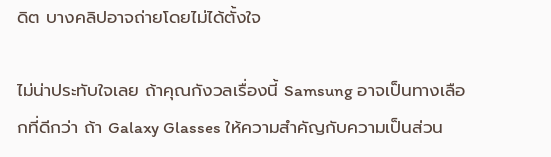ดิต บางคลิปอาจถ่ายโดยไม่ได้ตั้งใจ

ไม่น่าประทับใจเลย ถ้าคุณกังวลเรื่องนี้ Samsung อาจเป็นทางเลือกที่ดีกว่า ถ้า Galaxy Glasses ให้ความสำคัญกับความเป็นส่วน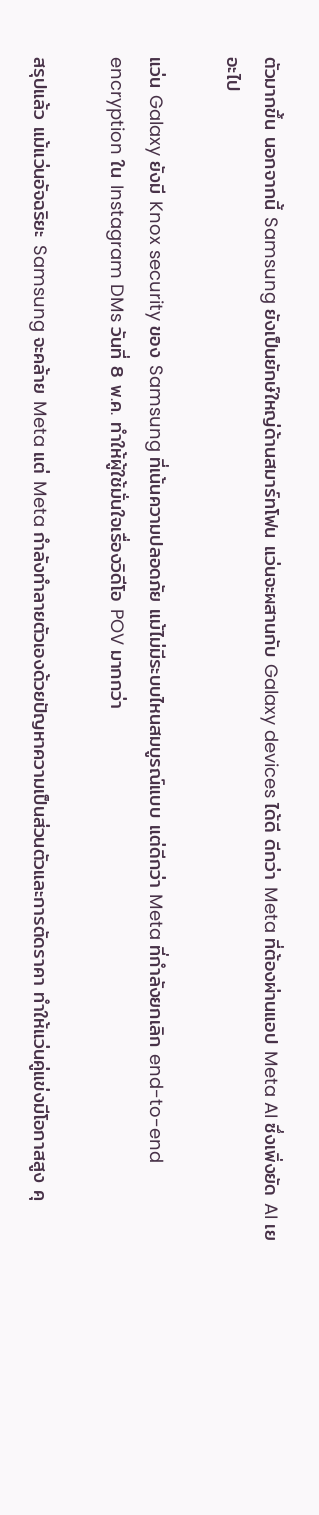ตัวมากขึ้น นอกจากนี้ Samsung ยังเป็นยักษ์ใหญ่ด้านสมาร์ทโฟน แว่นจะผสานกับ Galaxy devices ได้ดี ดีกว่า Meta ที่ต้องผ่านแอป Meta AI ซึ่งเพิ่งยัด AI เยอะไป

แว่น Galaxy ยังมี Knox security ของ Samsung ที่เน้นความปลอดภัย แม้ไม่มีระบบไหนสมบูรณ์แบบ แต่ดีกว่า Meta ที่กำลังยกเลิก end-to-end encryption ใน Instagram DMs วันที่ 8 พ.ค. ทำให้ผู้ใช้มั่นใจเรื่องวิดีโอ POV มากกว่า

สรุปแล้ว แม้แว่นอัจฉริยะ Samsung จะคล้าย Meta แต่ Meta กำลังทำลายตัวเองด้วยปัญหาความเป็นส่วนตัวและการตัดราคา ทำให้แว่นคู่แข่งมีโอกาสสูง คุ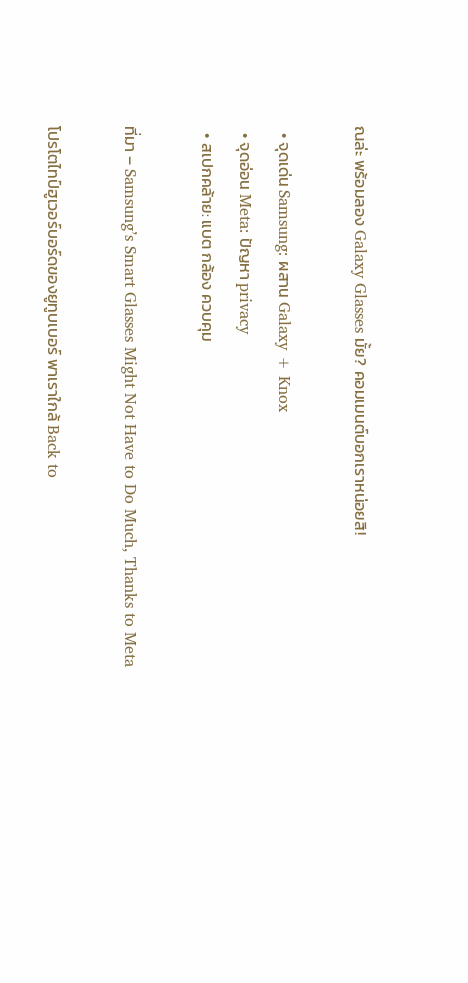ณล่ะ พร้อมลอง Galaxy Glasses มั้ย? คอมเมนต์บอกเราหน่อยสิ!

  • จุดเด่น Samsung: ผสาน Galaxy + Knox
  • จุดอ่อน Meta: ปัญหา privacy
  • สเปกคล้าย: แบต กล้อง ควบคุม

ที่มา – Samsung’s Smart Glasses Might Not Have to Do Much, Thanks to Meta

โปรโตไทป์ฮูเวอร์บอร์ดของยูทูบเบอร์ พาเราใกล้ Back to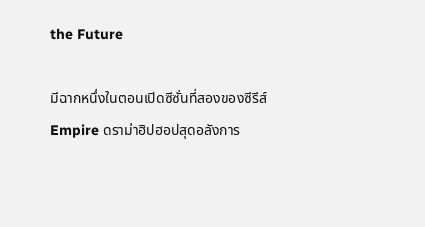the Future

มีฉากหนึ่งในตอนเปิดซีซั่นที่สองของซีรีส์ Empire ดราม่าฮิปฮอปสุดอลังการ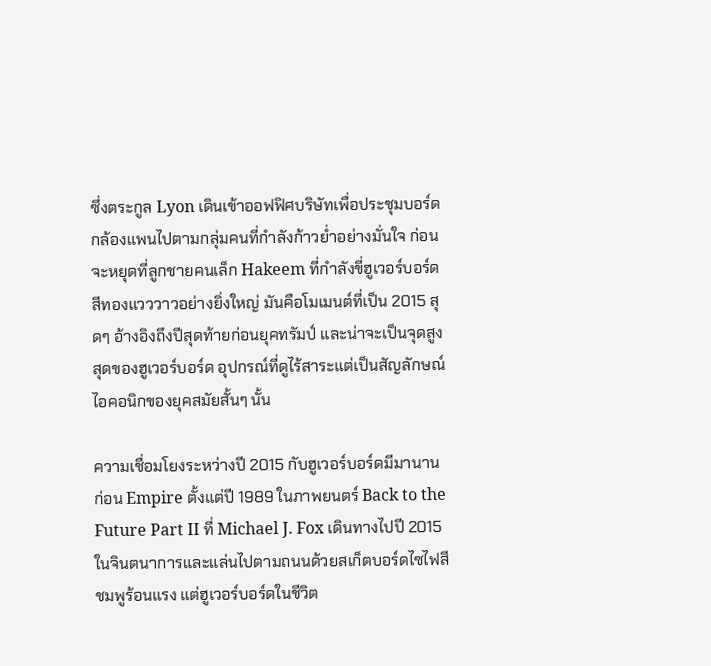ซึ่งตระกูล Lyon เดินเข้าออฟฟิศบริษัทเพื่อประชุมบอร์ด กล้องแพนไปตามกลุ่มคนที่กำลังก้าวย่ำอย่างมั่นใจ ก่อนจะหยุดที่ลูกชายคนเล็ก Hakeem ที่กำลังขี่ฮูเวอร์บอร์ดสีทองแวววาวอย่างยิ่งใหญ่ มันคือโมเมนต์ที่เป็น 2015 สุดๆ อ้างอิงถึงปีสุดท้ายก่อนยุคทรัมป์ และน่าจะเป็นจุดสูงสุดของฮูเวอร์บอร์ด อุปกรณ์ที่ดูไร้สาระแต่เป็นสัญลักษณ์ไอคอนิกของยุคสมัยสั้นๆ นั้น

ความเชื่อมโยงระหว่างปี 2015 กับฮูเวอร์บอร์ดมีมานานก่อน Empire ตั้งแต่ปี 1989 ในภาพยนตร์ Back to the Future Part II ที่ Michael J. Fox เดินทางไปปี 2015 ในจินตนาการและแล่นไปตามถนนด้วยสเก็ตบอร์ดไซไฟสีชมพูร้อนแรง แต่ฮูเวอร์บอร์ดในชีวิต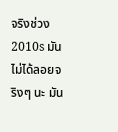จริงช่วง 2010s มันไม่ได้ลอยจริงๆ นะ มัน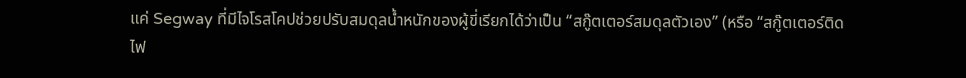แค่ Segway ที่มีไจโรสโคปช่วยปรับสมดุลน้ำหนักของผู้ขี่เรียกได้ว่าเป็น “สกู๊ตเตอร์สมดุลตัวเอง” (หรือ “สกู๊ตเตอร์ติดไฟ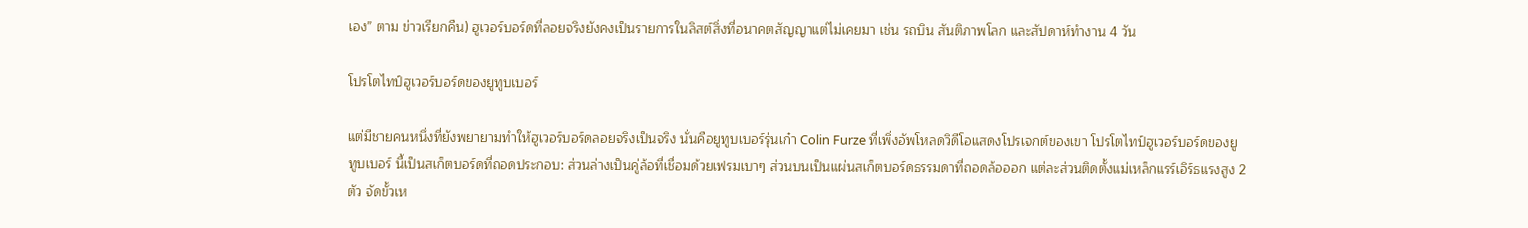เอง” ตาม ข่าวเรียกคืน) ฮูเวอร์บอร์ดที่ลอยจริงยังคงเป็นรายการในลิสต์สิ่งที่อนาคตสัญญาแต่ไม่เคยมา เช่น รถบิน สันติภาพโลก และสัปดาห์ทำงาน 4 วัน

โปรโตไทป์ฮูเวอร์บอร์ดของยูทูบเบอร์

แต่มีชายคนหนึ่งที่ยังพยายามทำให้ฮูเวอร์บอร์ดลอยจริงเป็นจริง นั่นคือยูทูบเบอร์รุ่นเก๋า Colin Furze ที่เพิ่งอัพโหลดวิดีโอแสดงโปรเจกต์ของเขา โปรโตไทป์ฮูเวอร์บอร์ดของยูทูบเบอร์ นี้เป็นสเก็ตบอร์ดที่ถอดประกอบ: ส่วนล่างเป็นคู่ล้อที่เชื่อมด้วยเฟรมเบาๆ ส่วนบนเป็นแผ่นสเก็ตบอร์ดธรรมดาที่ถอดล้อออก แต่ละส่วนติดตั้งแม่เหล็กแรร์เอิร์ธแรงสูง 2 ตัว จัดขั้วเห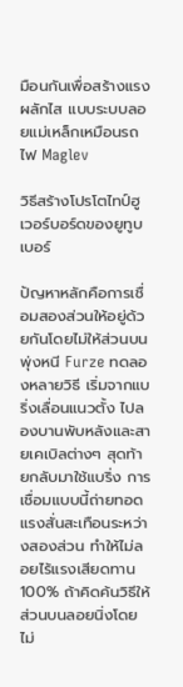มือนกันเพื่อสร้างแรงผลักไส แบบระบบลอยแม่เหล็กเหมือนรถไฟ Maglev

วิธีสร้างโปรโตไทป์ฮูเวอร์บอร์ดของยูทูบเบอร์

ปัญหาหลักคือการเชื่อมสองส่วนให้อยู่ด้วยกันโดยไม่ให้ส่วนบนพุ่งหนี Furze ทดลองหลายวิธี เริ่มจากแบริ่งเลื่อนแนวตั้ง ไปลองบานพับหลังและสายเคเบิลต่างๆ สุดท้ายกลับมาใช้แบริ่ง การเชื่อมแบบนี้ถ่ายทอดแรงสั่นสะเทือนระหว่างสองส่วน ทำให้ไม่ลอยไร้แรงเสียดทาน 100% ถ้าคิดค้นวิธีให้ส่วนบนลอยนิ่งโดยไม่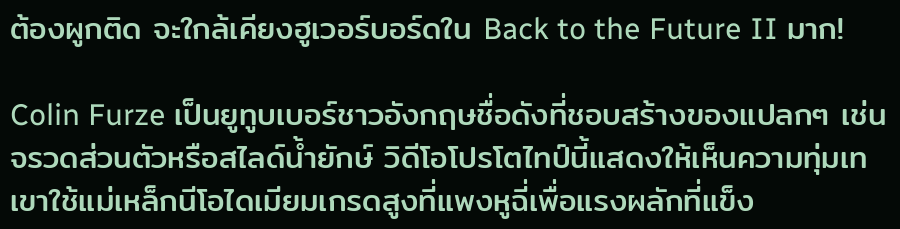ต้องผูกติด จะใกล้เคียงฮูเวอร์บอร์ดใน Back to the Future II มาก!

Colin Furze เป็นยูทูบเบอร์ชาวอังกฤษชื่อดังที่ชอบสร้างของแปลกๆ เช่น จรวดส่วนตัวหรือสไลด์น้ำยักษ์ วิดีโอโปรโตไทป์นี้แสดงให้เห็นความทุ่มเท เขาใช้แม่เหล็กนีโอไดเมียมเกรดสูงที่แพงหูฉี่เพื่อแรงผลักที่แข็ง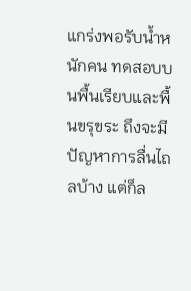แกร่งพอรับน้ำหนักคน ทดสอบบนพื้นเรียบและพื้นขรุขระ ถึงจะมีปัญหาการลื่นไถลบ้าง แต่ก็ล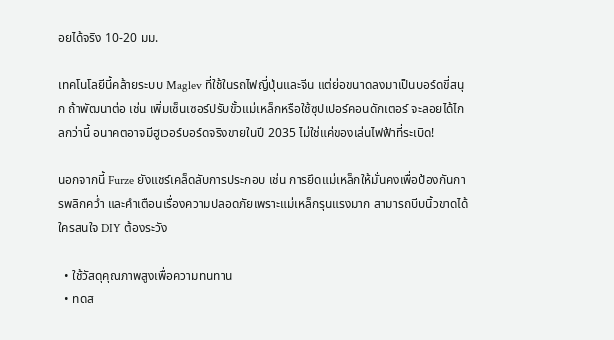อยได้จริง 10-20 มม.

เทคโนโลยีนี้คล้ายระบบ Maglev ที่ใช้ในรถไฟญี่ปุ่นและจีน แต่ย่อขนาดลงมาเป็นบอร์ดขี่สนุก ถ้าพัฒนาต่อ เช่น เพิ่มเซ็นเซอร์ปรับขั้วแม่เหล็กหรือใช้ซุปเปอร์คอนดักเตอร์ จะลอยได้ไกลกว่านี้ อนาคตอาจมีฮูเวอร์บอร์ดจริงขายในปี 2035 ไม่ใช่แค่ของเล่นไฟฟ้าที่ระเบิด!

นอกจากนี้ Furze ยังแชร์เคล็ดลับการประกอบ เช่น การยึดแม่เหล็กให้มั่นคงเพื่อป้องกันการพลิกคว่ำ และคำเตือนเรื่องความปลอดภัยเพราะแม่เหล็กรุนแรงมาก สามารถบีบนิ้วขาดได้ ใครสนใจ DIY ต้องระวัง

  • ใช้วัสดุคุณภาพสูงเพื่อความทนทาน
  • ทดส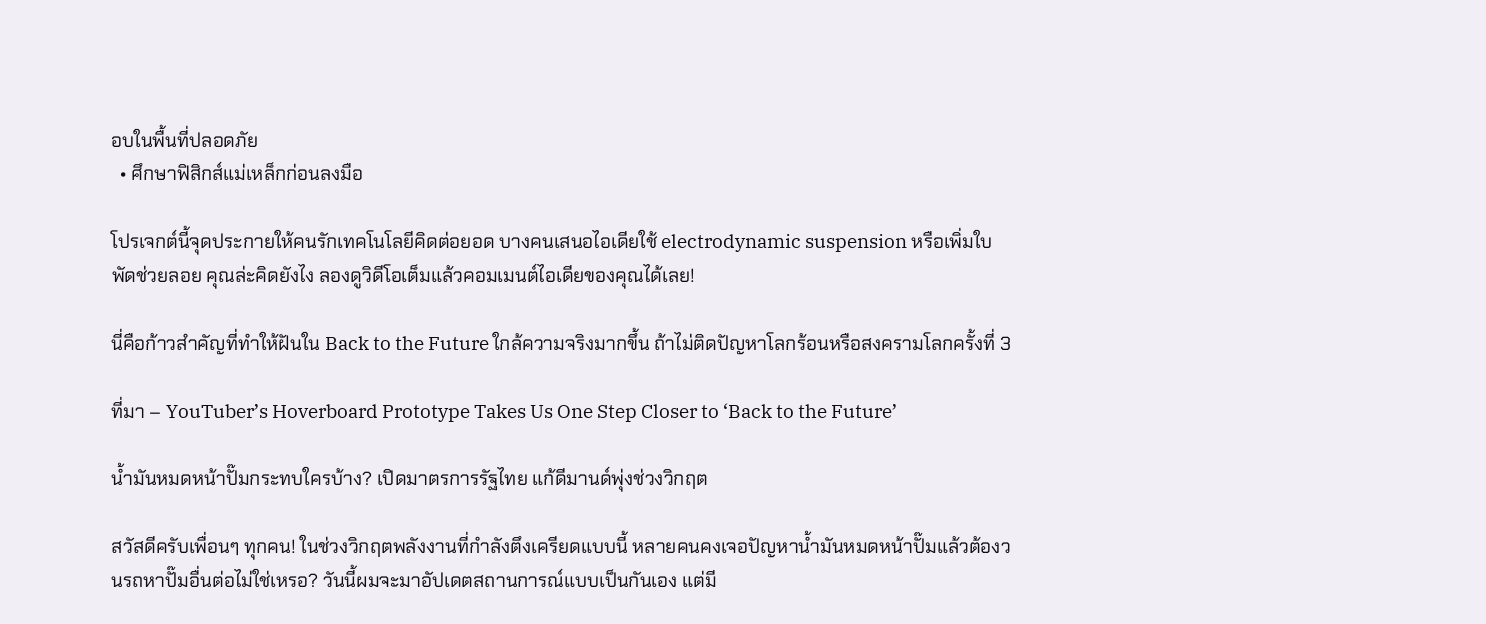อบในพื้นที่ปลอดภัย
  • ศึกษาฟิสิกส์แม่เหล็กก่อนลงมือ

โปรเจกต์นี้จุดประกายให้คนรักเทคโนโลยีคิดต่อยอด บางคนเสนอไอเดียใช้ electrodynamic suspension หรือเพิ่มใบพัดช่วยลอย คุณล่ะคิดยังไง ลองดูวิดีโอเต็มแล้วคอมเมนต์ไอเดียของคุณได้เลย!

นี่คือก้าวสำคัญที่ทำให้ฝันใน Back to the Future ใกล้ความจริงมากขึ้น ถ้าไม่ติดปัญหาโลกร้อนหรือสงครามโลกครั้งที่ 3

ที่มา – YouTuber’s Hoverboard Prototype Takes Us One Step Closer to ‘Back to the Future’

น้ำมันหมดหน้าปั๊มกระทบใครบ้าง? เปิดมาตรการรัฐไทย แก้ดีมานด์พุ่งช่วงวิกฤต

สวัสดีครับเพื่อนๆ ทุกคน! ในช่วงวิกฤตพลังงานที่กำลังตึงเครียดแบบนี้ หลายคนคงเจอปัญหาน้ำมันหมดหน้าปั๊มแล้วต้องวนรถหาปั๊มอื่นต่อไม่ใช่เหรอ? วันนี้ผมจะมาอัปเดตสถานการณ์แบบเป็นกันเอง แต่มี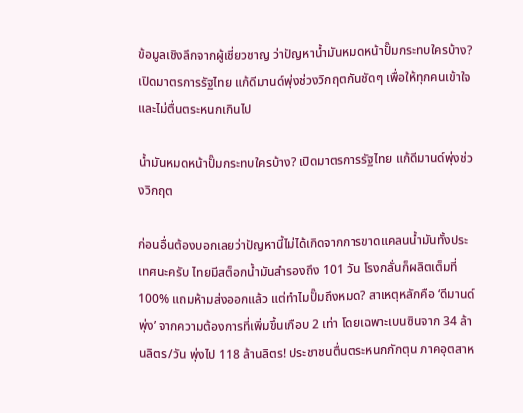ข้อมูลเชิงลึกจากผู้เชี่ยวชาญ ว่าปัญหาน้ำมันหมดหน้าปั๊มกระทบใครบ้าง? เปิดมาตรการรัฐไทย แก้ดีมานด์พุ่งช่วงวิกฤตกันชัดๆ เพื่อให้ทุกคนเข้าใจและไม่ตื่นตระหนกเกินไป

น้ำมันหมดหน้าปั๊มกระทบใครบ้าง? เปิดมาตรการรัฐไทย แก้ดีมานด์พุ่งช่วงวิกฤต

ก่อนอื่นต้องบอกเลยว่าปัญหานี้ไม่ได้เกิดจากการขาดแคลนน้ำมันทั้งประเทศนะครับ ไทยมีสต็อกน้ำมันสำรองถึง 101 วัน โรงกลั่นก็ผลิตเต็มที่ 100% แถมห้ามส่งออกแล้ว แต่ทำไมปั๊มถึงหมด? สาเหตุหลักคือ ‘ดีมานด์พุ่ง’ จากความต้องการที่เพิ่มขึ้นเกือบ 2 เท่า โดยเฉพาะเบนซินจาก 34 ล้านลิตร/วัน พุ่งไป 118 ล้านลิตร! ประชาชนตื่นตระหนกกักตุน ภาคอุตสาห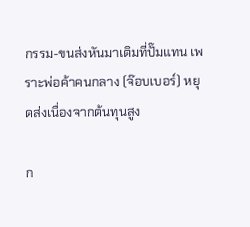กรรม-ขนส่งหันมาเติมที่ปั๊มแทน เพราะพ่อค้าคนกลาง (จ๊อบเบอร์) หยุดส่งเนื่องจากต้นทุนสูง

ก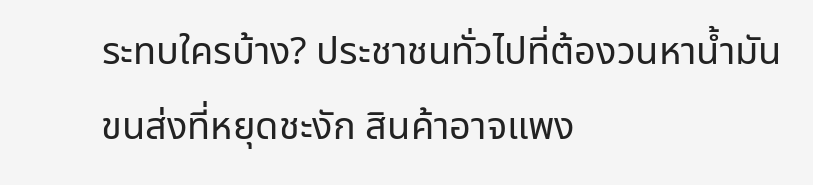ระทบใครบ้าง? ประชาชนทั่วไปที่ต้องวนหาน้ำมัน ขนส่งที่หยุดชะงัก สินค้าอาจแพง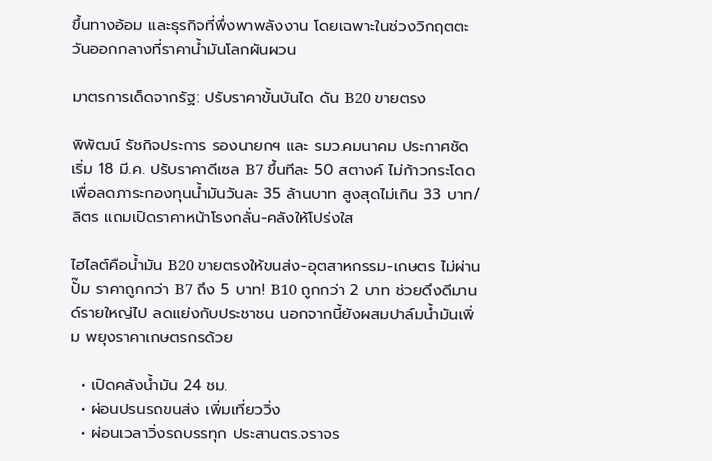ขึ้นทางอ้อม และธุรกิจที่พึ่งพาพลังงาน โดยเฉพาะในช่วงวิกฤตตะวันออกกลางที่ราคาน้ำมันโลกผันผวน

มาตรการเด็ดจากรัฐ: ปรับราคาขั้นบันได ดัน B20 ขายตรง

พิพัฒน์ รัชกิจประการ รองนายกฯ และ รมว.คมนาคม ประกาศชัด เริ่ม 18 มี.ค. ปรับราคาดีเซล B7 ขึ้นทีละ 50 สตางค์ ไม่ก้าวกระโดด เพื่อลดภาระกองทุนน้ำมันวันละ 35 ล้านบาท สูงสุดไม่เกิน 33 บาท/ลิตร แถมเปิดราคาหน้าโรงกลั่น-คลังให้โปร่งใส

ไฮไลต์คือน้ำมัน B20 ขายตรงให้ขนส่ง-อุตสาหกรรม-เกษตร ไม่ผ่านปั๊ม ราคาถูกกว่า B7 ถึง 5 บาท! B10 ถูกกว่า 2 บาท ช่วยดึงดีมานด์รายใหญ่ไป ลดแย่งกับประชาชน นอกจากนี้ยังผสมปาล์มน้ำมันเพิ่ม พยุงราคาเกษตรกรด้วย

  • เปิดคลังน้ำมัน 24 ชม.
  • ผ่อนปรนรถขนส่ง เพิ่มเที่ยววิ่ง
  • ผ่อนเวลาวิ่งรถบรรทุก ประสานตร.จราจร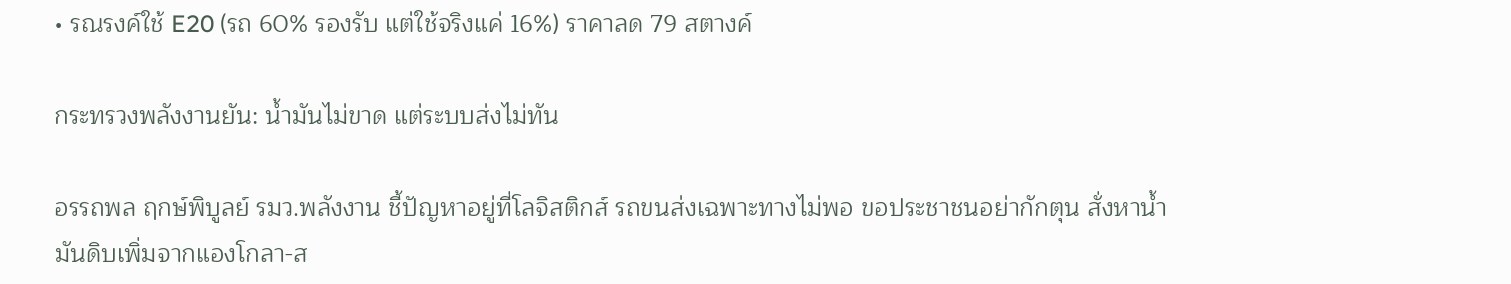• รณรงค์ใช้ E20 (รถ 60% รองรับ แต่ใช้จริงแค่ 16%) ราคาลด 79 สตางค์

กระทรวงพลังงานยัน: น้ำมันไม่ขาด แต่ระบบส่งไม่ทัน

อรรถพล ฤกษ์พิบูลย์ รมว.พลังงาน ชี้ปัญหาอยู่ที่โลจิสติกส์ รถขนส่งเฉพาะทางไม่พอ ขอประชาชนอย่ากักตุน สั่งหาน้ำมันดิบเพิ่มจากแองโกลา-ส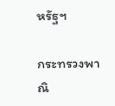หรัฐฯ

กระทรวงพาณิ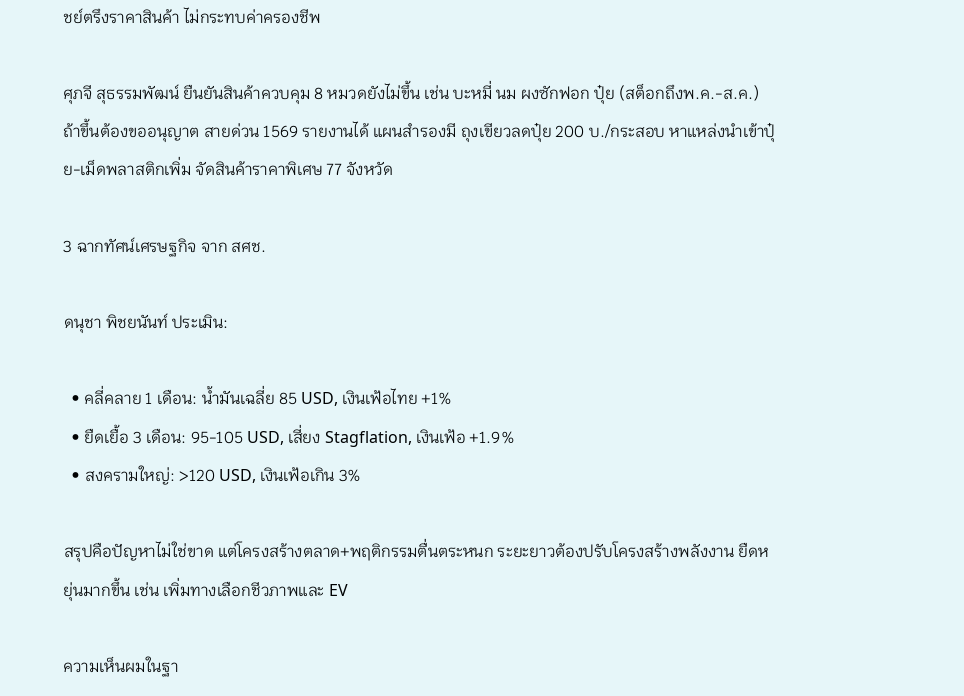ชย์ตรึงราคาสินค้า ไม่กระทบค่าครองชีพ

ศุภจี สุธรรมพัฒน์ ยืนยันสินค้าควบคุม 8 หมวดยังไม่ขึ้น เช่น บะหมี่ นม ผงซักฟอก ปุ๋ย (สต็อกถึงพ.ค.-ส.ค.) ถ้าขึ้นต้องขออนุญาต สายด่วน 1569 รายงานได้ แผนสำรองมี ถุงเขียวลดปุ๋ย 200 บ./กระสอบ หาแหล่งนำเข้าปุ๋ย-เม็ดพลาสติกเพิ่ม จัดสินค้าราคาพิเศษ 77 จังหวัด

3 ฉากทัศน์เศรษฐกิจ จาก สศช.

ดนุชา พิชยนันท์ ประเมิน:

  • คลี่คลาย 1 เดือน: น้ำมันเฉลี่ย 85 USD, เงินเฟ้อไทย +1%
  • ยืดเยื้อ 3 เดือน: 95-105 USD, เสี่ยง Stagflation, เงินเฟ้อ +1.9%
  • สงครามใหญ่: >120 USD, เงินเฟ้อเกิน 3%

สรุปคือปัญหาไม่ใช่ขาด แต่โครงสร้างตลาด+พฤติกรรมตื่นตระหนก ระยะยาวต้องปรับโครงสร้างพลังงาน ยืดหยุ่นมากขึ้น เช่น เพิ่มทางเลือกชีวภาพและ EV

ความเห็นผมในฐา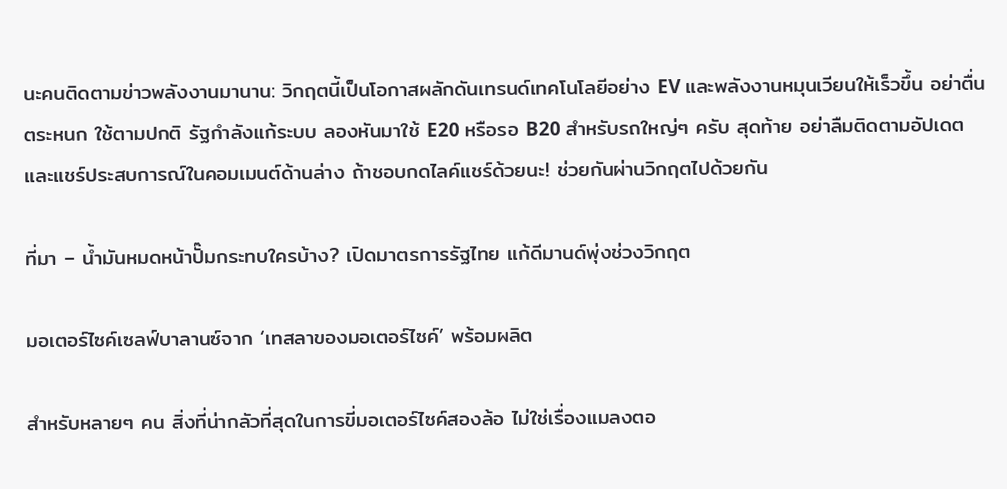นะคนติดตามข่าวพลังงานมานาน: วิกฤตนี้เป็นโอกาสผลักดันเทรนด์เทคโนโลยีอย่าง EV และพลังงานหมุนเวียนให้เร็วขึ้น อย่าตื่นตระหนก ใช้ตามปกติ รัฐกำลังแก้ระบบ ลองหันมาใช้ E20 หรือรอ B20 สำหรับรถใหญ่ๆ ครับ สุดท้าย อย่าลืมติดตามอัปเดต และแชร์ประสบการณ์ในคอมเมนต์ด้านล่าง ถ้าชอบกดไลค์แชร์ด้วยนะ! ช่วยกันผ่านวิกฤตไปด้วยกัน

ที่มา – น้ำมันหมดหน้าปั๊มกระทบใครบ้าง? เปิดมาตรการรัฐไทย แก้ดีมานด์พุ่งช่วงวิกฤต

มอเตอร์ไซค์เซลฟ์บาลานซ์จาก ‘เทสลาของมอเตอร์ไซค์’ พร้อมผลิต

สำหรับหลายๆ คน สิ่งที่น่ากลัวที่สุดในการขี่มอเตอร์ไซค์สองล้อ ไม่ใช่เรื่องแมลงตอ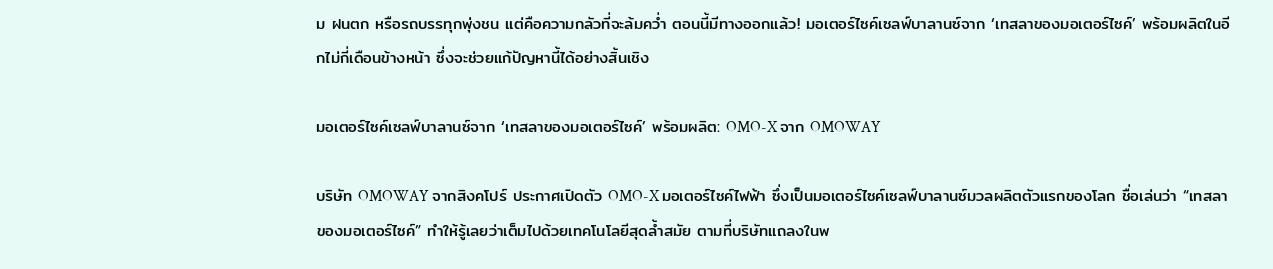ม ฝนตก หรือรถบรรทุกพุ่งชน แต่คือความกลัวที่จะล้มคว่ำ ตอนนี้มีทางออกแล้ว! มอเตอร์ไซค์เซลฟ์บาลานซ์จาก ‘เทสลาของมอเตอร์ไซค์’ พร้อมผลิตในอีกไม่กี่เดือนข้างหน้า ซึ่งจะช่วยแก้ปัญหานี้ได้อย่างสิ้นเชิง

มอเตอร์ไซค์เซลฟ์บาลานซ์จาก ‘เทสลาของมอเตอร์ไซค์’ พร้อมผลิต: OMO-X จาก OMOWAY

บริษัท OMOWAY จากสิงคโปร์ ประกาศเปิดตัว OMO-X มอเตอร์ไซค์ไฟฟ้า ซึ่งเป็นมอเตอร์ไซค์เซลฟ์บาลานซ์มวลผลิตตัวแรกของโลก ชื่อเล่นว่า “เทสลาของมอเตอร์ไซค์” ทำให้รู้เลยว่าเต็มไปด้วยเทคโนโลยีสุดล้ำสมัย ตามที่บริษัทแถลงในพ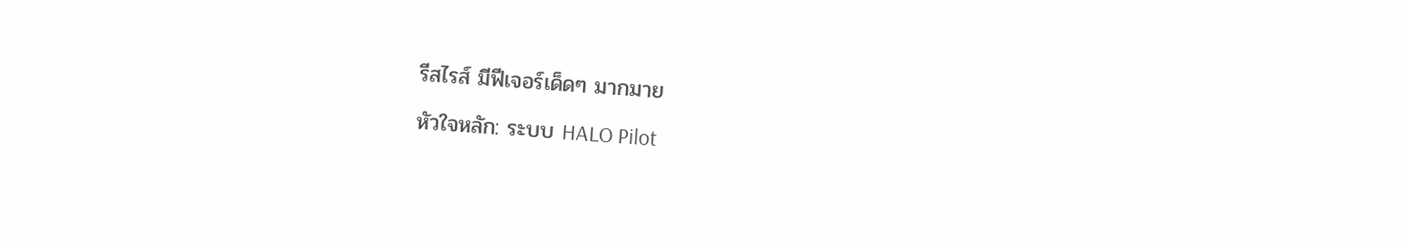รีสไรส์ มีฟีเจอร์เด็ดๆ มากมาย

หัวใจหลัก: ระบบ HALO Pilot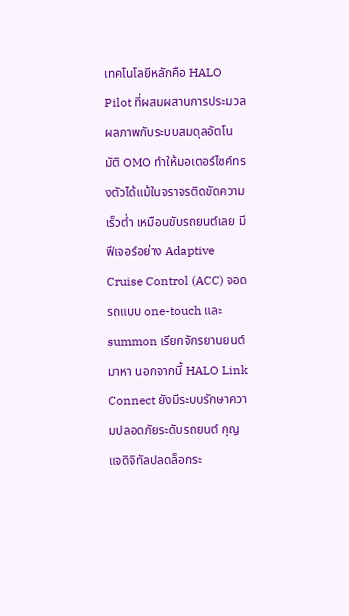เทคโนโลยีหลักคือ HALO Pilot ที่ผสมผสานการประมวลผลภาพกับระบบสมดุลอัตโนมัติ OMO ทำให้มอเตอร์ไซค์ทรงตัวได้แม้ในจราจรติดขัดความเร็วต่ำ เหมือนขับรถยนต์เลย มีฟีเจอร์อย่าง Adaptive Cruise Control (ACC) จอดรถแบบ one-touch และ summon เรียกจักรยานยนต์มาหา นอกจากนี้ HALO Link Connect ยังมีระบบรักษาความปลอดภัยระดับรถยนต์ กุญแจดิจิทัลปลดล็อกระ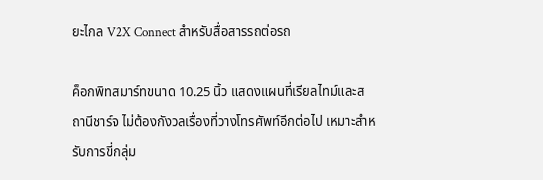ยะไกล V2X Connect สำหรับสื่อสารรถต่อรถ

ค็อกพิทสมาร์ทขนาด 10.25 นิ้ว แสดงแผนที่เรียลไทม์และสถานีชาร์จ ไม่ต้องกังวลเรื่องที่วางโทรศัพท์อีกต่อไป เหมาะสำหรับการขี่กลุ่ม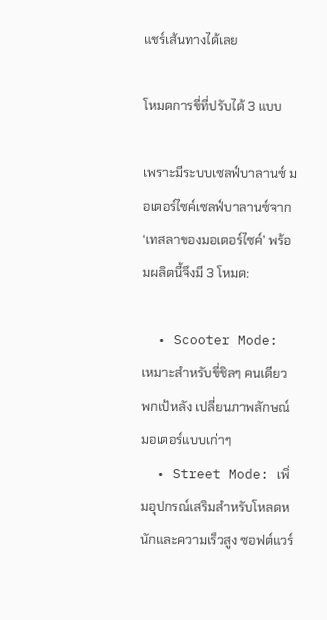แชร์เส้นทางได้เลย

โหมดการขี่ที่ปรับได้ 3 แบบ

เพราะมีระบบเซลฟ์บาลานซ์ มอเตอร์ไซค์เซลฟ์บาลานซ์จาก ‘เทสลาของมอเตอร์ไซค์’ พร้อมผลิตนี้จึงมี 3 โหมด:

  • Scooter Mode: เหมาะสำหรับขี่ชิลๆ คนเดียว พกเป้หลัง เปลี่ยนภาพลักษณ์มอเตอร์แบบเก่าๆ
  • Street Mode: เพิ่มอุปกรณ์เสริมสำหรับโหลดหนักและความเร็วสูง ซอฟต์แวร์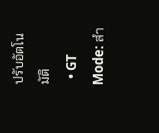ปรับอัตโนมัติ
  • GT Mode: สำ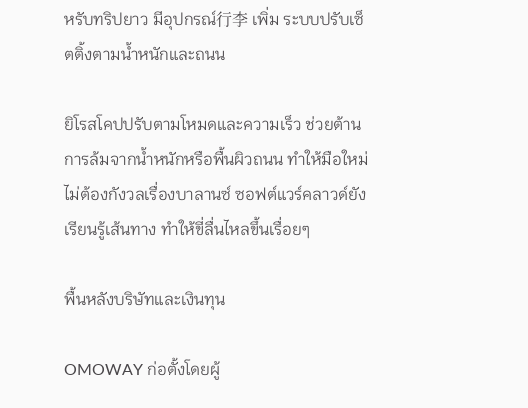หรับทริปยาว มีอุปกรณ์行李 เพิ่ม ระบบปรับเซ็ตติ้งตามน้ำหนักและถนน

ยิโรสโคปปรับตามโหมดและความเร็ว ช่วยต้านการล้มจากน้ำหนักหรือพื้นผิวถนน ทำให้มือใหม่ไม่ต้องกังวลเรื่องบาลานซ์ ซอฟต์แวร์คลาวด์ยังเรียนรู้เส้นทาง ทำให้ขี่ลื่นไหลขึ้นเรื่อยๆ

พื้นหลังบริษัทและเงินทุน

OMOWAY ก่อตั้งโดยผู้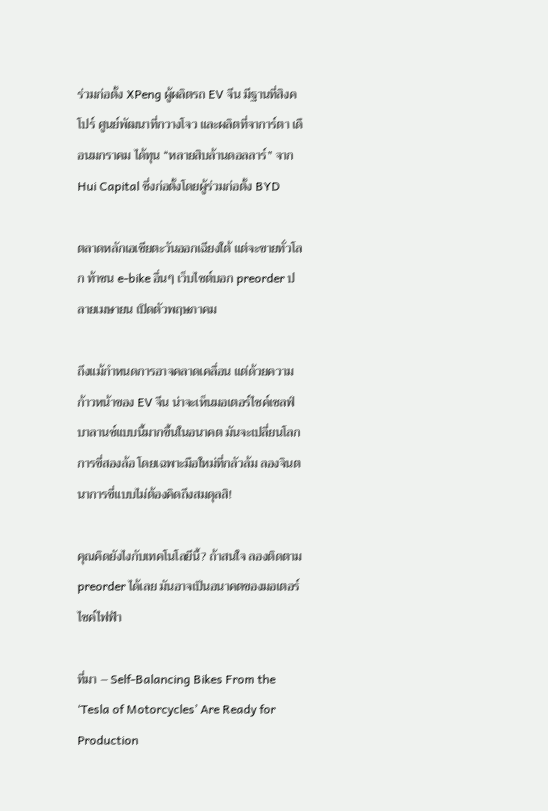ร่วมก่อตั้ง XPeng ผู้ผลิตรถ EV จีน มีฐานที่สิงคโปร์ ศูนย์พัฒนาที่กวางโจว และผลิตที่จาการ์ตา เดือนมกราคม ได้ทุน “หลายสิบล้านดอลลาร์” จาก Hui Capital ซึ่งก่อตั้งโดยผู้ร่วมก่อตั้ง BYD

ตลาดหลักเอเชียตะวันออกเฉียงใต้ แต่จะขายทั่วโลก ท้าชน e-bike อื่นๆ เว็บไซต์บอก preorder ปลายเมษายน เปิดตัวพฤษภาคม

ถึงแม้กำหนดการอาจคลาดเคลื่อน แต่ด้วยความก้าวหน้าของ EV จีน น่าจะเห็นมอเตอร์ไซค์เซลฟ์บาลานซ์แบบนี้มากขึ้นในอนาคต มันจะเปลี่ยนโลกการขี่สองล้อ โดยเฉพาะมือใหม่ที่กลัวล้ม ลองจินตนาการขี่แบบไม่ต้องคิดถึงสมดุลสิ!

คุณคิดยังไงกับเทคโนโลยีนี้? ถ้าสนใจ ลองติดตาม preorder ได้เลย มันอาจเป็นอนาคตของมอเตอร์ไซค์ไฟฟ้า

ที่มา – Self-Balancing Bikes From the ‘Tesla of Motorcycles’ Are Ready for Production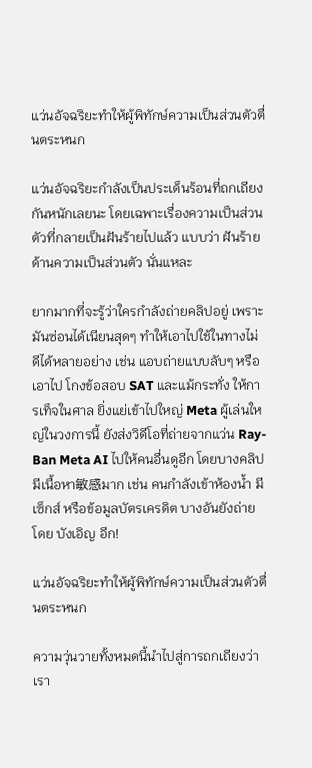แว่นอัจฉริยะทำให้ผู้พิทักษ์ความเป็นส่วนตัวตื่นตระหนก

แว่นอัจฉริยะกำลังเป็นประเด็นร้อนที่ถกเถียงกันหนักเลยนะ โดยเฉพาะเรื่องความเป็นส่วนตัวที่กลายเป็นฝันร้ายไปแล้ว แบบว่า ฝันร้ายด้านความเป็นส่วนตัว นั่นแหละ

ยากมากที่จะรู้ว่าใครกำลังถ่ายคลิปอยู่ เพราะมันซ่อนได้เนียนสุดๆ ทำให้เอาไปใช้ในทางไม่ดีได้หลายอย่าง เช่น แอบถ่ายแบบลับๆ หรือเอาไป โกงข้อสอบ SAT และแม้กระทั่ง ให้การเท็จในศาล ยิ่งแย่เข้าไปใหญ่ Meta ผู้เล่นใหญ่ในวงการนี้ ยังส่งวิดีโอที่ถ่ายจากแว่น Ray-Ban Meta AI ไปให้คนอื่นดูอีก โดยบางคลิปมีเนื้อหา敏感มาก เช่น คนกำลังเข้าห้องน้ำ มีเซ็กส์ หรือข้อมูลบัตรเครดิต บางอันยังถ่ายโดย บังเอิญ อีก!

แว่นอัจฉริยะทำให้ผู้พิทักษ์ความเป็นส่วนตัวตื่นตระหนก

ความวุ่นวายทั้งหมดนี้นำไปสู่การถกเถียงว่าเรา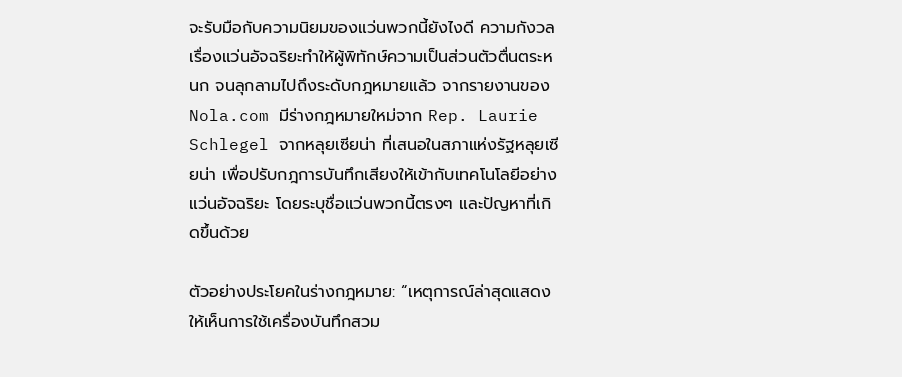จะรับมือกับความนิยมของแว่นพวกนี้ยังไงดี ความกังวลเรื่องแว่นอัจฉริยะทำให้ผู้พิทักษ์ความเป็นส่วนตัวตื่นตระหนก จนลุกลามไปถึงระดับกฎหมายแล้ว จากรายงานของ Nola.com มีร่างกฎหมายใหม่จาก Rep. Laurie Schlegel จากหลุยเซียน่า ที่เสนอในสภาแห่งรัฐหลุยเซียน่า เพื่อปรับกฎการบันทึกเสียงให้เข้ากับเทคโนโลยีอย่างแว่นอัจฉริยะ โดยระบุชื่อแว่นพวกนี้ตรงๆ และปัญหาที่เกิดขึ้นด้วย

ตัวอย่างประโยคในร่างกฎหมาย: “เหตุการณ์ล่าสุดแสดงให้เห็นการใช้เครื่องบันทึกสวม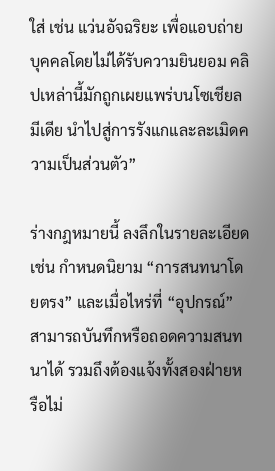ใส่ เช่น แว่นอัจฉริยะ เพื่อแอบถ่ายบุคคลโดยไม่ได้รับความยินยอม คลิปเหล่านี้มักถูกเผยแพร่บนโซเชียลมีเดีย นำไปสู่การรังแกและละเมิดความเป็นส่วนตัว”

ร่างกฎหมายนี้ ลงลึกในรายละเอียด เช่น กำหนดนิยาม “การสนทนาโดยตรง” และเมื่อไหร่ที่ “อุปกรณ์” สามารถบันทึกหรือถอดความสนทนาได้ รวมถึงต้องแจ้งทั้งสองฝ่ายหรือไม่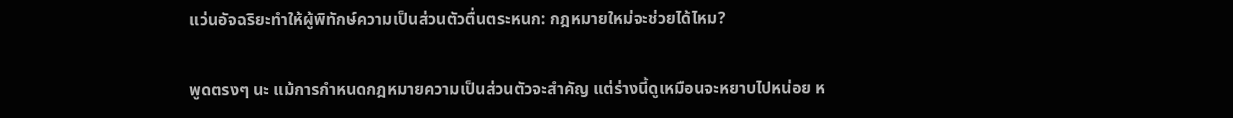แว่นอัจฉริยะทำให้ผู้พิทักษ์ความเป็นส่วนตัวตื่นตระหนก: กฎหมายใหม่จะช่วยได้ไหม?

พูดตรงๆ นะ แม้การกำหนดกฎหมายความเป็นส่วนตัวจะสำคัญ แต่ร่างนี้ดูเหมือนจะหยาบไปหน่อย ห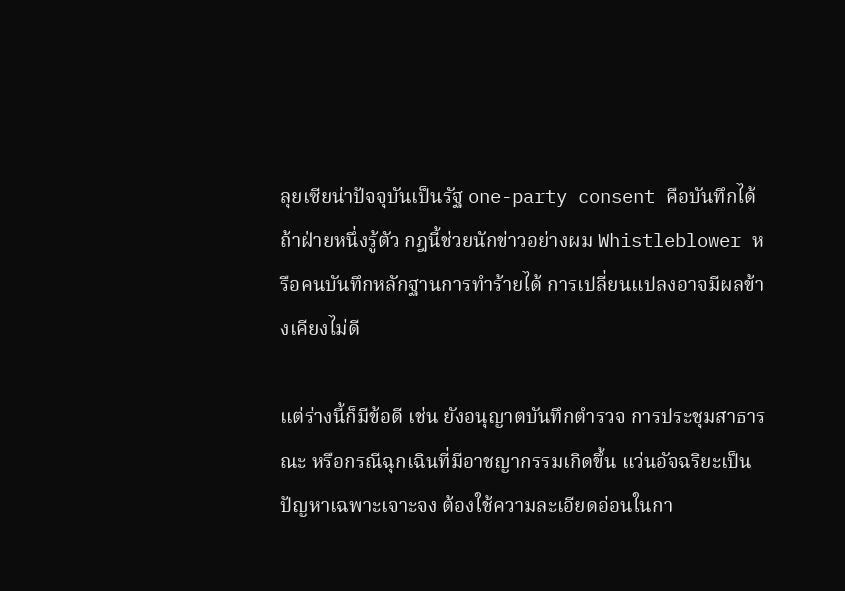ลุยเซียน่าปัจจุบันเป็นรัฐ one-party consent คือบันทึกได้ถ้าฝ่ายหนึ่งรู้ตัว กฎนี้ช่วยนักข่าวอย่างผม Whistleblower หรือคนบันทึกหลักฐานการทำร้ายได้ การเปลี่ยนแปลงอาจมีผลข้างเคียงไม่ดี

แต่ร่างนี้ก็มีข้อดี เช่น ยังอนุญาตบันทึกตำรวจ การประชุมสาธารณะ หรือกรณีฉุกเฉินที่มีอาชญากรรมเกิดขึ้น แว่นอัจฉริยะเป็นปัญหาเฉพาะเจาะจง ต้องใช้ความละเอียดอ่อนในกา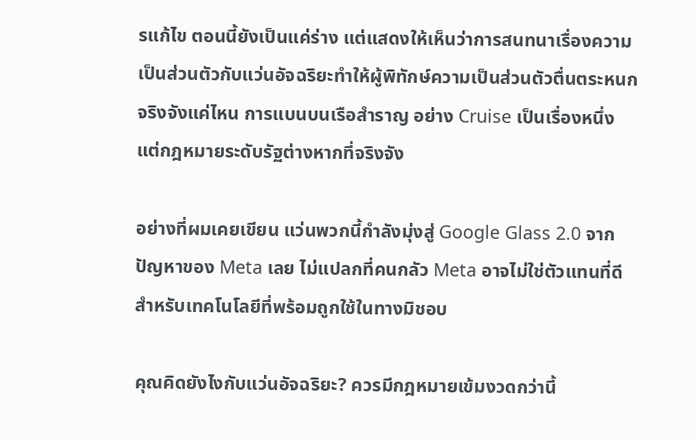รแก้ไข ตอนนี้ยังเป็นแค่ร่าง แต่แสดงให้เห็นว่าการสนทนาเรื่องความเป็นส่วนตัวกับแว่นอัจฉริยะทำให้ผู้พิทักษ์ความเป็นส่วนตัวตื่นตระหนกจริงจังแค่ไหน การแบนบนเรือสำราญ อย่าง Cruise เป็นเรื่องหนึ่ง แต่กฎหมายระดับรัฐต่างหากที่จริงจัง

อย่างที่ผมเคยเขียน แว่นพวกนี้กำลังมุ่งสู่ Google Glass 2.0 จากปัญหาของ Meta เลย ไม่แปลกที่คนกลัว Meta อาจไม่ใช่ตัวแทนที่ดีสำหรับเทคโนโลยีที่พร้อมถูกใช้ในทางมิชอบ

คุณคิดยังไงกับแว่นอัจฉริยะ? ควรมีกฎหมายเข้มงวดกว่านี้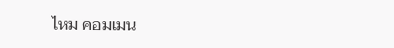ไหม คอมเมน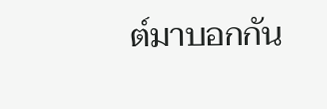ต์มาบอกกัน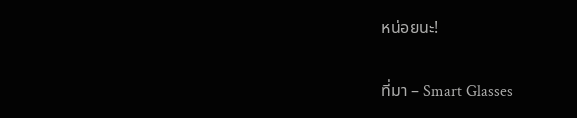หน่อยนะ!

ที่มา – Smart Glasses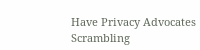Have Privacy Advocates Scrambling